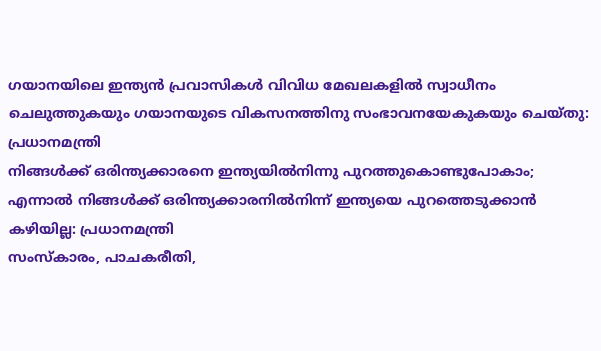ഗയാനയിലെ ഇന്ത്യൻ പ്രവാസികൾ വിവിധ മേഖലകളിൽ സ്വാധീനം ചെലുത്തുകയും ഗയാനയുടെ വികസനത്തിനു സംഭാവനയേകുകയും ചെയ്തു: പ്രധാനമന്ത്രി
നിങ്ങൾക്ക് ഒരിന്ത്യക്കാരനെ ഇന്ത്യയിൽനിന്നു പുറത്തുകൊണ്ടുപോകാം; എന്നാൽ നിങ്ങൾക്ക് ഒരിന്ത്യക്കാരനിൽനിന്ന് ഇന്ത്യയെ പുറത്തെടുക്കാൻ കഴിയില്ല: പ്രധാനമന്ത്രി
സംസ്കാരം, പാചകരീതി,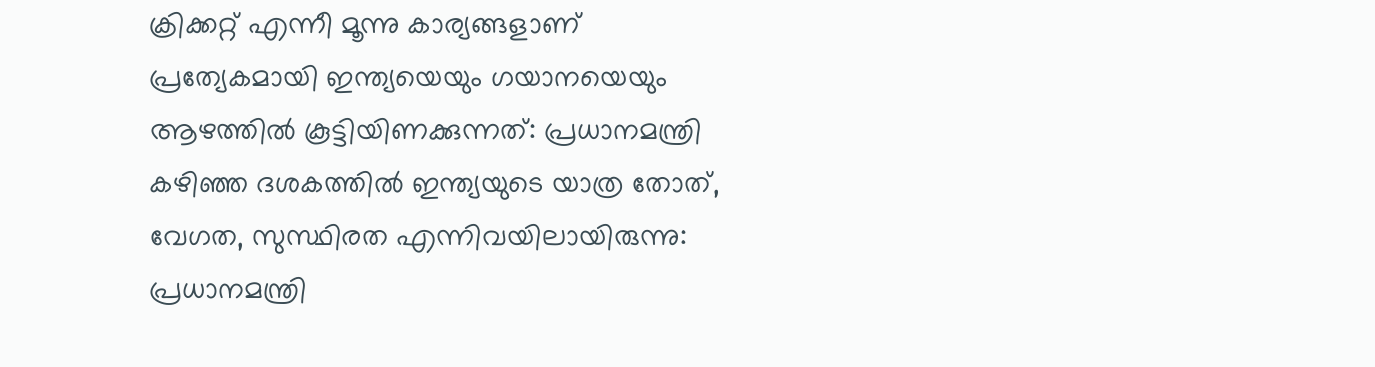ക്രിക്കറ്റ് എന്നീ മൂന്നു കാര്യങ്ങളാണ് പ്രത്യേകമായി ഇന്ത്യയെയും ഗയാനയെയും ആഴത്തിൽ കൂട്ടിയിണക്കുന്നത്: പ്രധാനമന്ത്രി
കഴിഞ്ഞ ദശകത്തിൽ ഇന്ത്യയുടെ യാത്ര തോത്, വേഗത, സുസ്ഥിരത എന്നിവയിലായിരുന്നു: പ്രധാനമന്ത്രി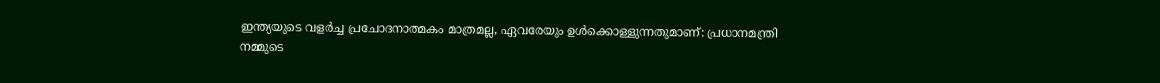ഇന്ത്യയുടെ വളർച്ച പ്രചോദനാത്മകം മാത്രമല്ല, ഏവരേയും ഉൾക്കൊള്ളുന്നതുമാണ്: പ്രധാനമന്ത്രി
നമ്മുടെ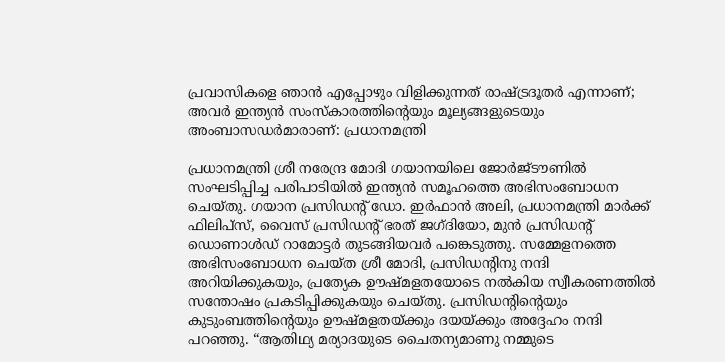പ്രവാസികളെ ഞാൻ എപ്പോഴും വിളിക്കുന്നത് രാഷ്ട്രദൂതർ എന്നാണ്; അവർ ഇന്ത്യൻ സംസ്കാരത്തിന്റെയും മൂല്യങ്ങളുടെയും അംബാസഡർമാരാണ്: പ്രധാനമന്ത്രി

പ്രധാനമന്ത്രി ശ്രീ നരേന്ദ്ര മോദി ഗയാനയിലെ ജോർജ്ടൗണിൽ സംഘടിപ്പിച്ച പരിപാടിയിൽ ഇന്ത്യൻ സമൂഹത്തെ അഭിസംബോധന ചെയ്തു. ഗയാന പ്രസിഡന്റ് ഡോ. ഇർഫാൻ അലി, പ്രധാനമന്ത്രി മാർക്ക് ഫിലിപ്‌സ്, വൈസ് പ്രസിഡന്റ് ഭരത് ജഗ്ദിയോ, മുൻ പ്രസിഡന്റ് ഡൊണാൾഡ് റാമോട്ടർ തുടങ്ങിയവർ പങ്കെടുത്തു. സമ്മേളനത്തെ അഭിസംബോധന ചെയ്ത ശ്രീ മോദി, പ്രസിഡന്റിനു നന്ദി അറിയിക്കുകയും, പ്രത്യേക ഊഷ്മളതയോടെ നൽകിയ സ്വീകരണത്തിൽ സന്തോഷം പ്രകടിപ്പിക്കുകയും ചെയ്തു. പ്രസിഡന്റിന്റെയും  കുടുംബത്തിന്റെയും ഊഷ്മളതയ്ക്കും ദയയ്ക്കും അദ്ദേഹം നന്ദി പറഞ്ഞു. “ആതിഥ്യ മര്യാദയുടെ ചൈതന്യമാണു നമ്മുടെ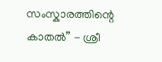സംസ്കാരത്തിന്റെ കാതൽ” - ശ്രീ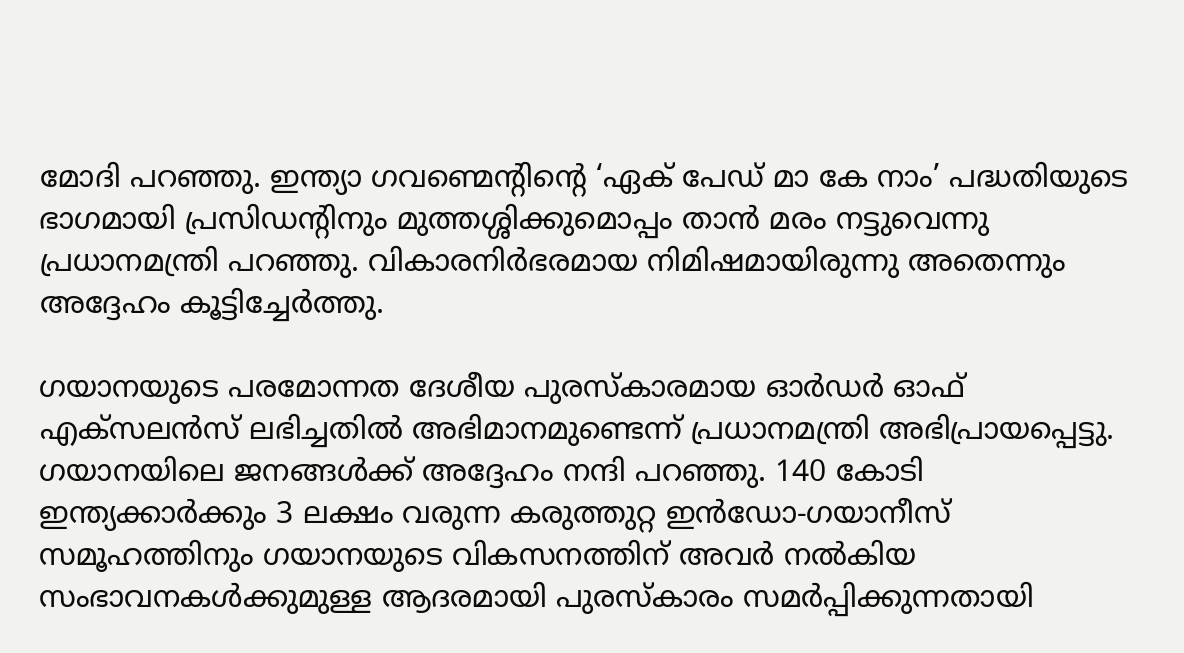മോദി പറഞ്ഞു. ഇന്ത്യാ ഗവണ്മെന്റിന്റെ ‘ഏക് പേഡ് മാ കേ നാം’ പദ്ധതിയുടെ ഭാഗമായി പ്രസിഡന്റിനും മുത്തശ്ശിക്കുമൊപ്പം താൻ മരം നട്ടുവെന്നു പ്രധാനമന്ത്രി പറഞ്ഞു. വികാരനിർഭരമായ നിമിഷമായിരുന്നു അതെന്നും അദ്ദേഹം കൂട്ടിച്ചേർത്തു.

ഗയാനയുടെ പരമോന്നത ദേശീയ പുരസ്‌കാരമായ ഓർഡർ ഓഫ് എക്‌സലൻസ് ലഭിച്ചതിൽ അഭിമാനമുണ്ടെന്ന് പ്രധാനമന്ത്രി അഭിപ്രായപ്പെട്ടു. ഗയാനയിലെ ജനങ്ങൾക്ക് അദ്ദേഹം നന്ദി പറഞ്ഞു. 140 കോടി ഇന്ത്യക്കാർക്കും 3 ലക്ഷം വരുന്ന കരുത്തുറ്റ ഇൻഡോ-ഗയാനീസ് സമൂഹത്തിനും ഗയാനയുടെ വികസനത്തിന് അവർ നൽകിയ സംഭാവനകൾക്കുമുള്ള ആദരമായി പുരസ്കാരം സമർപ്പിക്കുന്നതായി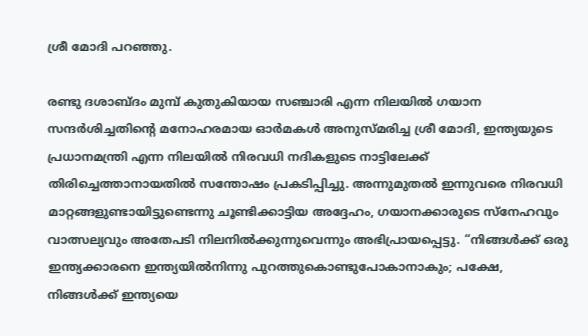ശ്രീ മോദി പറഞ്ഞു.

രണ്ടു ദശാബ്ദം മുമ്പ് കുതുകിയായ സഞ്ചാരി എന്ന നിലയിൽ ഗയാന സന്ദർശിച്ചതിന്റെ മനോഹരമായ ഓർമകൾ അനുസ്മരിച്ച ശ്രീ മോദി, ഇന്ത്യയുടെ പ്രധാനമന്ത്രി എന്ന നിലയിൽ നിരവധി നദികളുടെ നാട്ടിലേക്ക് തിരിച്ചെത്താനായതിൽ സന്തോഷം പ്രകടിപ്പിച്ചു. അന്നുമുതൽ ഇന്നുവരെ നിരവധി മാറ്റങ്ങളുണ്ടായിട്ടുണ്ടെന്നു ചൂണ്ടിക്കാട്ടിയ അദ്ദേഹം, ഗയാനക്കാരുടെ സ്നേഹവും വാത്സല്യവും അതേപടി നിലനിൽക്കുന്നുവെന്നും അഭിപ്രായപ്പെട്ടു. “നിങ്ങൾക്ക് ഒരു ഇന്ത്യക്കാരനെ ഇന്ത്യയിൽനിന്നു പുറത്തുകൊണ്ടുപോകാനാകും; പക്ഷേ, നിങ്ങൾക്ക് ഇന്ത്യയെ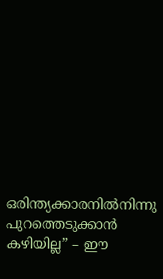ഒരിന്ത്യക്കാരനിൽനിന്നു പുറത്തെടുക്കാൻ കഴിയില്ല” – ഈ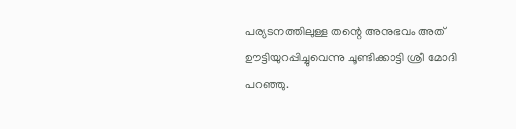പര്യടനത്തിലുള്ള തന്റെ അനുഭവം അത് ഊട്ടിയുറപ്പിച്ചുവെന്നു ചൂണ്ടിക്കാട്ടി ശ്രീ മോദി പറഞ്ഞു.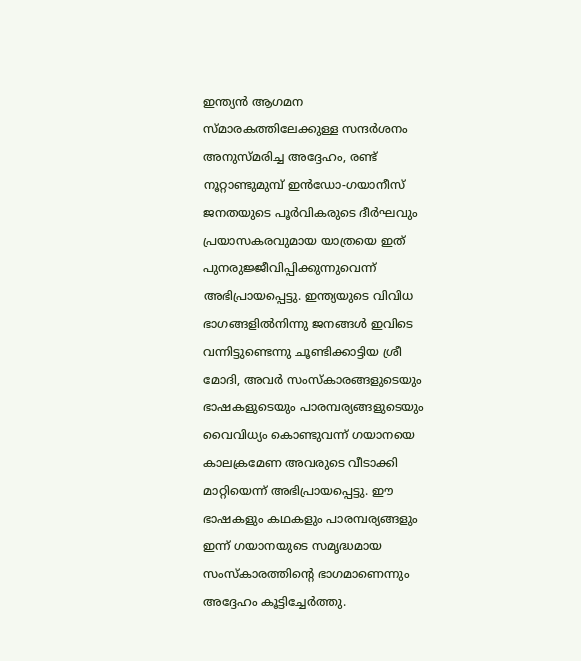ഇന്ത്യൻ ആഗമന സ്മാരകത്തിലേക്കുള്ള സന്ദർശനം അനുസ്മരിച്ച അദ്ദേഹം, രണ്ട് നൂറ്റാണ്ടുമുമ്പ് ഇൻഡോ-ഗയാനീസ് ജനതയുടെ പൂർവികരുടെ ദീർഘവും പ്രയാസകരവുമായ യാത്രയെ ഇത് പുനരുജ്ജീവിപ്പിക്കുന്നുവെന്ന് അഭിപ്രായപ്പെട്ടു. ഇന്ത്യയുടെ വിവിധ ഭാഗങ്ങളിൽനിന്നു ജനങ്ങൾ ഇവിടെ വന്നിട്ടുണ്ടെന്നു ചൂണ്ടിക്കാട്ടിയ ശ്രീ മോദി, അവർ സംസ്കാരങ്ങളുടെയും ഭാഷകളുടെയും പാരമ്പര്യങ്ങളുടെയും വൈവിധ്യം കൊണ്ടുവന്ന് ഗയാനയെ കാലക്രമേണ അവരുടെ വീടാക്കി മാറ്റിയെന്ന് അഭിപ്രായപ്പെട്ടു. ഈ ഭാഷകളും കഥകളും പാരമ്പര്യങ്ങളും ഇന്ന് ഗയാനയുടെ സമൃദ്ധമായ സംസ്കാരത്തിന്റെ ഭാഗമാണെന്നും അദ്ദേഹം കൂട്ടിച്ചേർത്തു.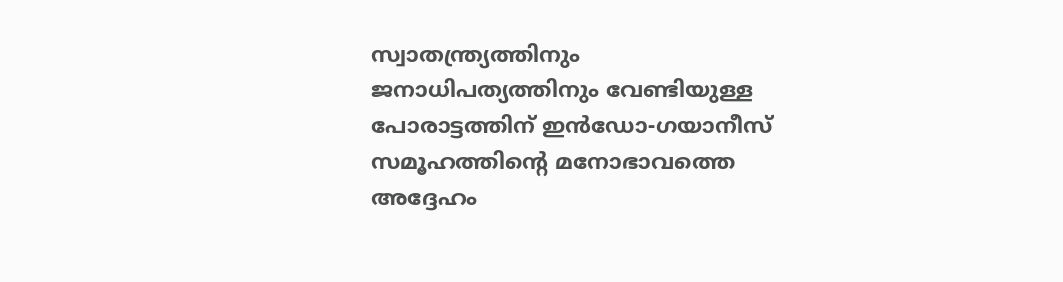സ്വാതന്ത്ര്യത്തിനും ജനാധിപത്യത്തിനും വേണ്ടിയുള്ള പോരാട്ടത്തിന് ഇൻഡോ-ഗയാനീസ് സമൂഹത്തിന്റെ മനോഭാവത്തെ അദ്ദേഹം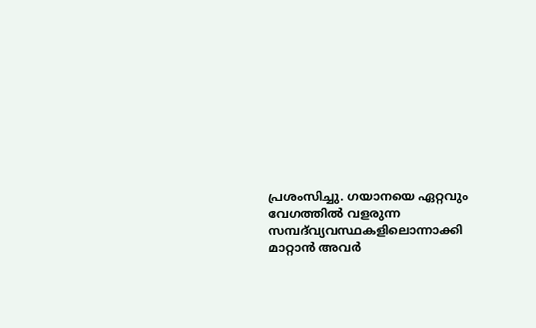പ്രശംസിച്ചു. ഗയാനയെ ഏറ്റവും വേഗത്തിൽ വളരുന്ന സമ്പദ്‌വ്യവസ്ഥകളിലൊന്നാക്കി മാറ്റാൻ അവർ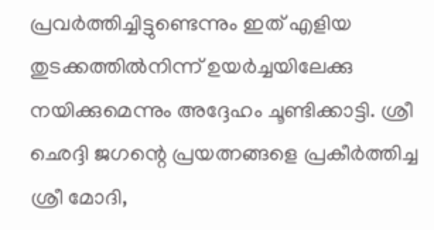പ്രവർത്തിച്ചിട്ടുണ്ടെന്നും ഇത് എളിയ തുടക്കത്തിൽനിന്ന് ഉയർച്ചയിലേക്കു നയിക്കുമെന്നും അദ്ദേഹം ചൂണ്ടിക്കാട്ടി. ശ്രീ ഛെദ്ദി ജഗന്റെ പ്രയത്നങ്ങളെ പ്രകീർത്തിച്ച ശ്രീ മോദി,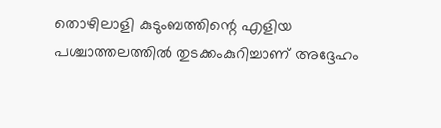തൊഴിലാളി കുടുംബത്തിന്റെ എളിയ പശ്ചാത്തലത്തിൽ തുടക്കംകുറിച്ചാണ് അദ്ദേഹം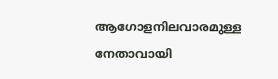ആഗോളനിലവാരമുള്ള നേതാവായി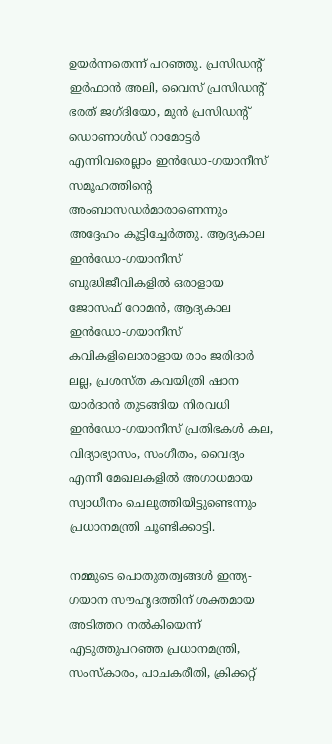ഉയർന്നതെന്ന് പറഞ്ഞു. പ്രസിഡന്റ് ഇർഫാൻ അലി, വൈസ് പ്രസിഡന്റ് ഭരത് ജഗ്ദിയോ, മുൻ പ്രസിഡന്റ് ഡൊണാൾഡ് റാമോട്ടർ എന്നിവരെല്ലാം ഇൻഡോ-ഗയാനീസ് സമൂഹത്തിന്റെ അംബാസഡർമാരാണെന്നും അദ്ദേഹം കൂട്ടിച്ചേർത്തു. ആദ്യകാല ഇൻഡോ-ഗയാനീസ് ബുദ്ധിജീവികളിൽ ഒരാളായ ജോസഫ് റോമൻ, ആദ്യകാല ഇൻഡോ-ഗയാനീസ് കവികളിലൊരാളായ രാം ജരിദാർ ലല്ല, പ്രശസ്ത കവയിത്രി ഷാന യാർദാൻ തുടങ്ങിയ നിരവധി ഇൻഡോ-ഗയാനീസ് പ്രതിഭകൾ കല, വിദ്യാഭ്യാസം, സംഗീതം, വൈദ്യം എന്നീ മേഖലകളിൽ അഗാധമായ സ്വാധീനം ചെലുത്തിയിട്ടുണ്ടെന്നും പ്രധാനമന്ത്രി ചൂണ്ടിക്കാട്ടി.

നമ്മുടെ പൊതുതത്വങ്ങൾ ഇന്ത്യ-ഗയാന സൗഹൃദത്തിന് ശക്തമായ അടിത്തറ നൽകിയെന്ന് എടുത്തുപറഞ്ഞ പ്രധാനമന്ത്രി, സംസ്‌കാരം, പാചകരീതി, ക്രിക്കറ്റ്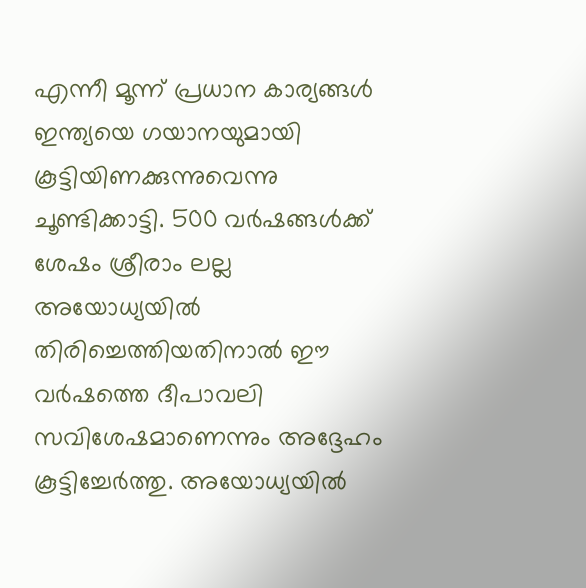എന്നീ മൂന്ന് പ്രധാന കാര്യങ്ങൾ ഇന്ത്യയെ ഗയാനയുമായി കൂട്ടിയിണക്കുന്നുവെന്നു ചൂണ്ടിക്കാട്ടി. 500 വർഷങ്ങൾക്ക് ശേഷം ശ്രീരാം ലല്ല അയോധ്യയിൽ തിരിച്ചെത്തിയതിനാൽ ഈ വർഷത്തെ ദീപാവലി സവിശേഷമാണെന്നും അദ്ദേഹം കൂട്ടിച്ചേർത്തു. അയോധ്യയിൽ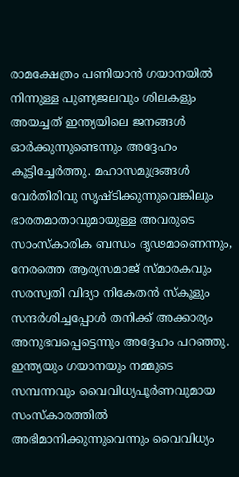രാമക്ഷേത്രം പണിയാൻ ഗയാനയിൽ നിന്നുള്ള പുണ്യജലവും ശിലകളും അയച്ചത് ഇന്ത്യയിലെ ജനങ്ങൾ ഓർക്കുന്നുണ്ടെന്നും അദ്ദേഹം കൂട്ടിച്ചേർത്തു. മഹാസമുദ്രങ്ങൾ വേർതിരിവു സൃഷ്ടിക്കുന്നുവെങ്കിലും ഭാരതമാതാവുമായുള്ള അവരുടെ സാംസ്കാരിക ബന്ധം ദൃഢമാണെന്നും, നേരത്തെ ആര്യസമാജ് സ്മാരകവും സരസ്വതി വിദ്യാ നികേതൻ സ്‌കൂളും സന്ദർശിച്ചപ്പോൾ തനിക്ക് അക്കാര്യം അനുഭവപ്പെട്ടെന്നും അദ്ദേഹം പറഞ്ഞു. ഇന്ത്യയും ഗയാനയും നമ്മുടെ സമ്പന്നവും വൈവിധ്യപൂർണവുമായ സംസ്‌കാരത്തിൽ അഭിമാനിക്കുന്നുവെന്നും വൈവിധ്യം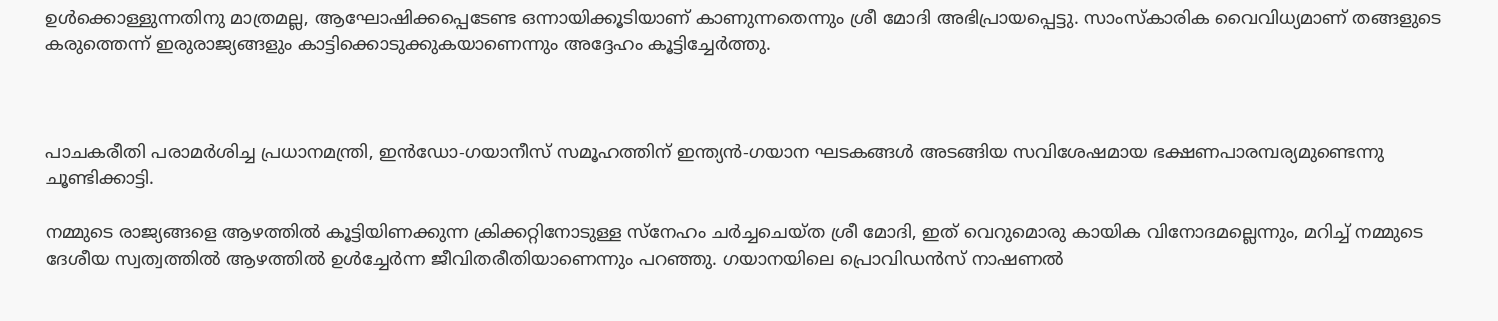ഉൾക്കൊള്ളുന്നതിനു മാത്രമല്ല, ആഘോഷിക്കപ്പെടേണ്ട ഒന്നായിക്കൂടിയാണ് കാണുന്നതെന്നും ശ്രീ മോദി അഭിപ്രായപ്പെട്ടു. സാംസ്‌കാരിക വൈവിധ്യമാണ് തങ്ങളുടെ കരുത്തെന്ന് ഇരുരാജ്യങ്ങളും കാട്ടിക്കൊടുക്കുകയാണെന്നും അദ്ദേഹം കൂട്ടിച്ചേർത്തു.



പാചകരീതി പരാമർശിച്ച പ്രധാനമന്ത്രി, ഇൻഡോ-ഗയാനീസ് സമൂഹത്തിന് ഇന്ത്യൻ-ഗയാന ഘടകങ്ങൾ അടങ്ങിയ സവിശേഷമായ ഭക്ഷണപാരമ്പര്യമുണ്ടെന്നു ചൂണ്ടിക്കാട്ടി.

നമ്മുടെ രാജ്യങ്ങളെ ആഴത്തിൽ കൂട്ടിയിണക്കുന്ന ക്രിക്കറ്റിനോടുള്ള സ്‌നേഹം ചർച്ചചെയ്ത ശ്രീ മോദി, ഇത് വെറുമൊരു കായിക വിനോദമല്ലെന്നും, മറിച്ച് നമ്മുടെ ദേശീയ സ്വത്വത്തിൽ ആഴത്തിൽ ഉൾച്ചേർന്ന ജീവിതരീതിയാണെന്നും പറഞ്ഞു. ഗയാനയിലെ പ്രൊവിഡൻസ് നാഷണൽ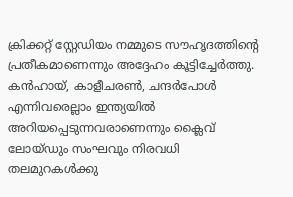ക്രിക്കറ്റ് സ്റ്റേഡിയം നമ്മുടെ സൗഹൃദത്തിന്റെ പ്രതീകമാണെന്നും അദ്ദേഹം കൂട്ടിച്ചേർത്തു. കൻഹായ്, കാളീചരൺ, ചന്ദർപോൾ എന്നിവരെല്ലാം ഇന്ത്യയിൽ അറിയപ്പെടുന്നവരാണെന്നും ക്ലൈവ് ലോയ്ഡും സംഘവും നിരവധി തലമുറകൾക്കു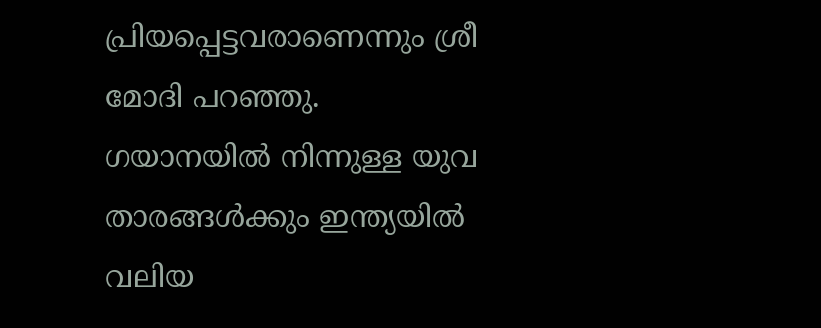പ്രിയപ്പെട്ടവരാണെന്നും ശ്രീ മോദി പറഞ്ഞു. ഗയാനയിൽ നിന്നുള്ള യുവ താരങ്ങൾക്കും ഇന്ത്യയിൽ വലിയ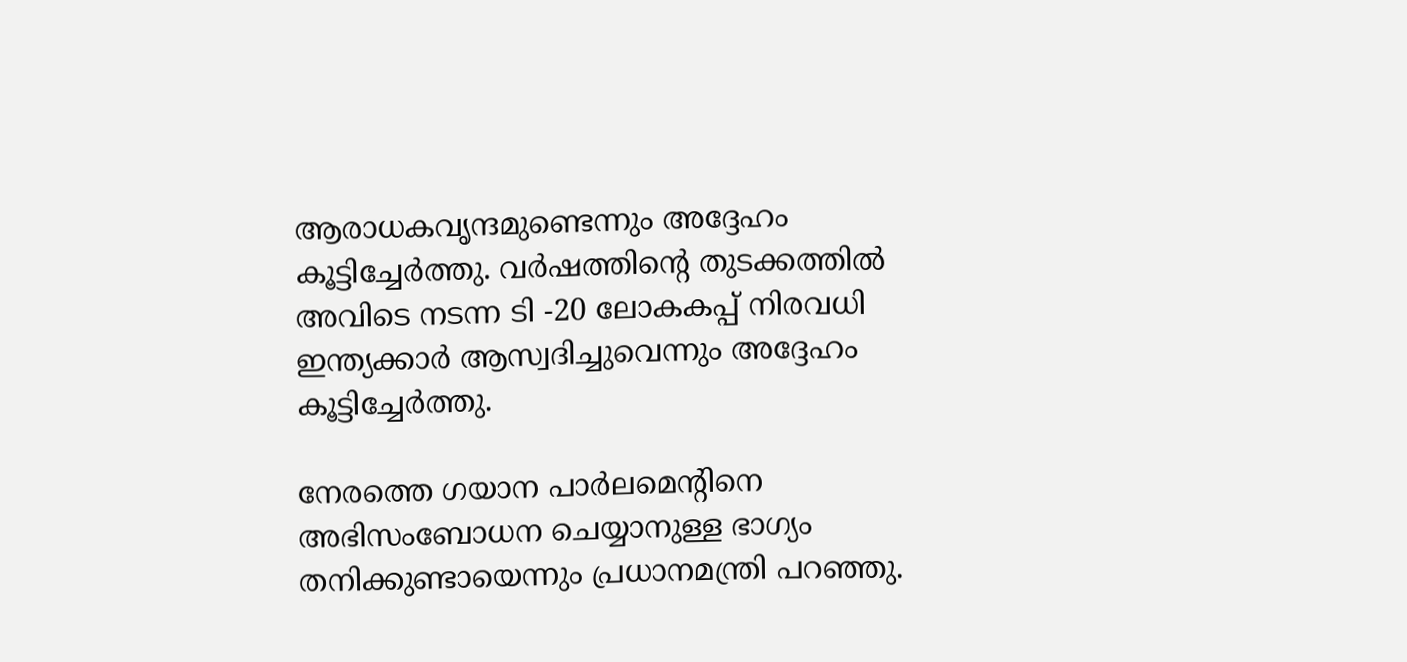ആരാധകവൃന്ദമുണ്ടെന്നും അദ്ദേഹം കൂട്ടിച്ചേർത്തു. വർഷത്തിന്റെ തുടക്കത്തിൽ അവിടെ നടന്ന ടി -20 ലോകകപ്പ് നിരവധി ഇന്ത്യക്കാർ ആസ്വദിച്ചുവെന്നും അദ്ദേഹം കൂട്ടിച്ചേർത്തു.

നേരത്തെ ഗയാന പാർലമെന്റിനെ അഭിസംബോധന ചെയ്യാനുള്ള ഭാഗ്യം തനിക്കുണ്ടായെന്നും പ്രധാനമന്ത്രി പറഞ്ഞു.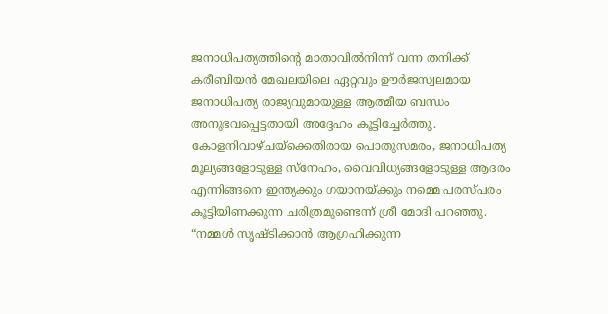ജനാധിപത്യത്തിന്റെ മാതാവിൽനിന്ന് വന്ന തനിക്ക് കരീബിയൻ മേഖലയിലെ ഏറ്റവും ഊർജസ്വലമായ ജനാധിപത്യ രാജ്യവുമായുള്ള ആത്മീയ ബന്ധം അനുഭവപ്പെട്ടതായി അദ്ദേഹം കൂട്ടിച്ചേർത്തു. കോളനിവാഴ്ചയ്ക്കെതിരായ പൊതുസമരം, ജനാധിപത്യ മൂല്യങ്ങളോടുള്ള സ്‌നേഹം, വൈവിധ്യങ്ങളോടുള്ള ആദരം എന്നിങ്ങനെ ഇന്ത്യക്കും ഗയാനയ്ക്കും നമ്മെ പരസ്പരം കൂട്ടിയിണക്കുന്ന ചരിത്രമുണ്ടെന്ന് ശ്രീ മോദി പറഞ്ഞു. “നമ്മൾ സൃഷ്ടിക്കാൻ ആഗ്രഹിക്കുന്ന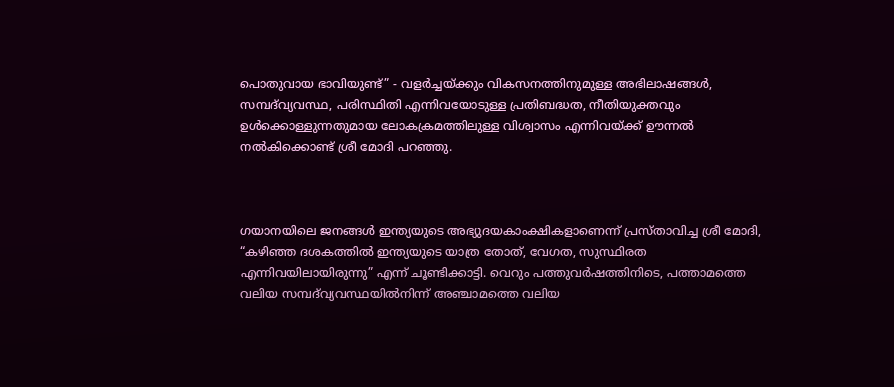പൊതുവായ ഭാവിയുണ്ട്” - വളർച്ചയ്ക്കും വികസനത്തിനുമുള്ള അഭിലാഷങ്ങൾ, സമ്പദ്‌വ്യവസ്ഥ, പരിസ്ഥിതി എന്നിവയോടുള്ള പ്രതിബദ്ധത, നീതിയുക്തവും ഉൾക്കൊള്ളുന്നതുമായ ലോകക്രമത്തിലുള്ള വിശ്വാസം എന്നിവയ്ക്ക് ഊന്നൽ നൽകിക്കൊണ്ട് ശ്രീ മോദി പറഞ്ഞു.



ഗയാനയിലെ ജനങ്ങൾ ഇന്ത്യയുടെ അഭ്യുദയകാംക്ഷികളാണെന്ന് പ്രസ്താവിച്ച ശ്രീ മോദി, “കഴിഞ്ഞ ദശകത്തിൽ ഇന്ത്യയുടെ യാത്ര തോത്, വേഗത, സുസ്ഥിരത എന്നിവയിലായിരുന്നു” എന്ന് ചൂണ്ടിക്കാട്ടി. വെറും പത്തുവർഷത്തിനിടെ, പത്താമത്തെ വലിയ സമ്പദ്‌വ്യവസ്ഥയിൽനിന്ന് അഞ്ചാമത്തെ വലിയ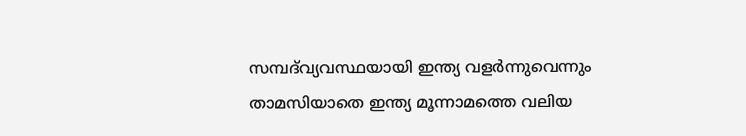സമ്പദ്‌വ്യവസ്ഥയായി ഇന്ത്യ വളർന്നുവെന്നും താമസിയാതെ ഇന്ത്യ മൂന്നാമത്തെ വലിയ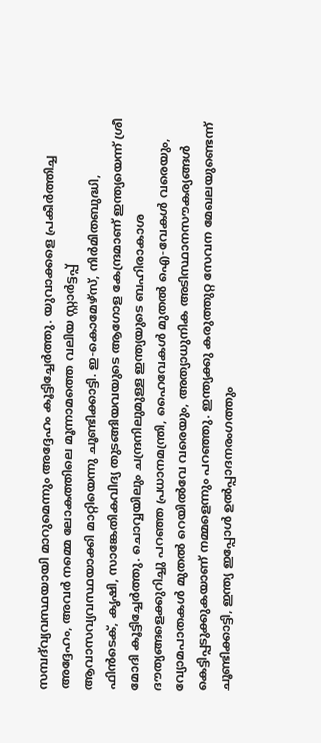സമ്പദ്‌വ്യവസ്ഥയായി മാറുമെന്നും അദ്ദേഹം കൂട്ടിച്ചേർത്തു. യുവാക്കളെ പ്രകീർത്തിച്ച അദ്ദേഹം, അവർ നമ്മെ ലോകത്തിലെ മൂന്നാമത്തെ വലിയ സ്റ്റാർട്ടപ്പ് ആവാസവ്യവസ്ഥയാക്കി മാറ്റിയെന്നു ചൂണ്ടി‌ക്കാട്ടി. ഇ-കൊമേഴ്‌സ്, നിർമിതബുദ്ധി, ഫിൻടെക്, കൃഷി, സാങ്കേതികവിദ്യ തുടങ്ങിയവയുടെ ആഗോള കേന്ദ്രമാണ് ഇന്ത്യയെന്ന് ശ്രീ മോദി കൂട്ടിച്ചേർത്തു. ചൊവ്വയിലും ചന്ദ്രനിലുമുള്ള ഇന്ത്യയുടെ ബഹിരാകാശ ദൗത്യങ്ങളെക്കുറിച്ചു പറഞ്ഞ പ്രധാനമന്ത്രി, ഹൈവേകൾ മുതൽ ഐ-വേകൾ വരെയും, വ്യോമപാതകൾ മുതൽ റെയിൽവേ വരെയും, അത്യാധുനിക അടിസ്ഥാനസൗകര്യങ്ങൾ കെട്ടിപ്പടുക്കുകയാണ് നമ്മളെന്നും പറഞ്ഞു. ഇന്ത്യക്കു കരുത്തുറ്റ സേവന മേഖലയുണ്ടെന്ന് ചൂണ്ടിക്കാട്ടി, ഇന്ത്യ ഇപ്പോൾ ഉൽപ്പാദനരംഗത്തും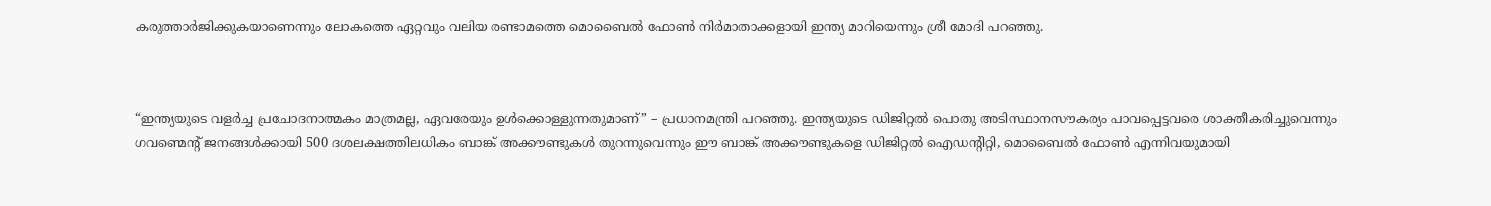കരുത്താർജിക്കുകയാണെന്നും ലോകത്തെ ഏറ്റവും വലിയ രണ്ടാമത്തെ മൊബൈൽ ഫോൺ നിർമാതാക്കളായി ഇന്ത്യ മാറിയെന്നും ശ്രീ മോദി പറഞ്ഞു.



“ഇന്ത്യയുടെ വളർച്ച പ്രചോദനാത്മകം മാത്രമല്ല, ഏവരേയും ഉൾക്കൊള്ളുന്നതുമാണ്” – പ്രധാനമന്ത്രി പറഞ്ഞു. ഇന്ത്യയുടെ ഡിജിറ്റൽ പൊതു അടിസ്ഥാനസൗകര്യം പാവപ്പെട്ടവരെ ശാക്തീകരിച്ചുവെന്നും ഗവണ്മെന്റ് ജനങ്ങൾക്കായി 500 ദശലക്ഷത്തിലധികം ബാങ്ക് അക്കൗണ്ടുകൾ തുറന്നുവെന്നും ഈ ബാങ്ക് അക്കൗണ്ടുകളെ ഡിജിറ്റൽ ഐഡന്റിറ്റി, മൊബൈൽ ഫോൺ എന്നിവയുമായി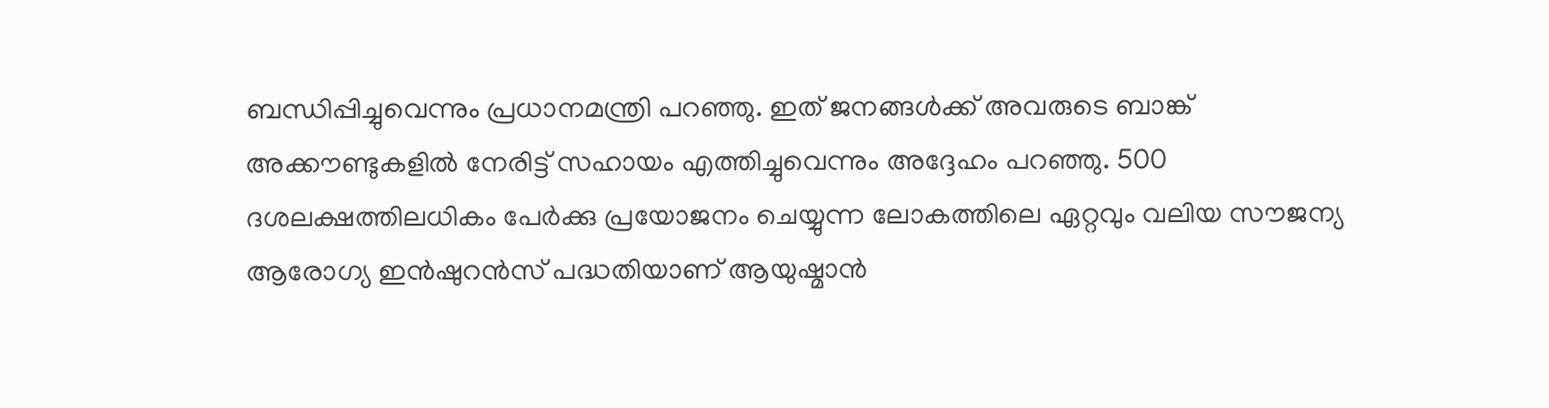ബന്ധിപ്പിച്ചുവെന്നും പ്രധാനമന്ത്രി പറഞ്ഞു. ഇത് ജനങ്ങൾക്ക് അവരുടെ ബാങ്ക് അക്കൗണ്ടുകളിൽ നേരിട്ട് സഹായം എത്തിച്ചുവെന്നും അദ്ദേഹം പറഞ്ഞു. 500 ദശലക്ഷത്തിലധികം പേർക്കു പ്രയോജനം ചെയ്യുന്ന ലോകത്തിലെ ഏറ്റവും വലിയ സൗജന്യ ആരോഗ്യ ഇൻഷുറൻസ് പദ്ധതിയാണ് ആയുഷ്മാൻ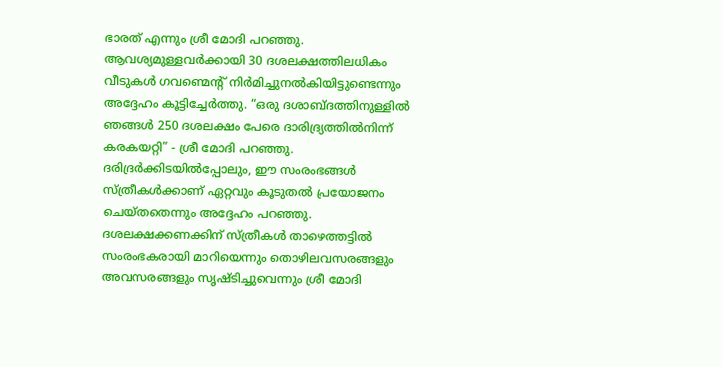ഭാരത് എന്നും ശ്രീ മോദി പറഞ്ഞു. ആവശ്യമുള്ളവർക്കായി 30 ദശലക്ഷത്തിലധികം വീടുകൾ ഗവണ്മെന്റ് നിർമിച്ചുനൽകിയിട്ടുണ്ടെന്നും അദ്ദേഹം കൂട്ടിച്ചേർത്തു. “ഒരു ദശാബ്ദത്തിനുള്ളിൽ ഞങ്ങൾ 250 ദശലക്ഷം പേരെ ദാരിദ്ര്യത്തിൽനിന്ന് കരകയറ്റി” - ശ്രീ മോദി പറഞ്ഞു. ദരിദ്രർക്കിടയിൽപ്പോലും, ഈ സംരംഭങ്ങൾ സ്ത്രീകൾക്കാണ് ഏറ്റവും കൂടുതൽ പ്രയോജനം ചെയ്തതെന്നും അദ്ദേഹം പറഞ്ഞു. ദശലക്ഷക്കണക്കിന് സ്ത്രീകൾ താഴെത്തട്ടിൽ സംരംഭകരായി മാറിയെന്നും തൊഴിലവസരങ്ങളും അവസരങ്ങളും സൃഷ്ടിച്ചുവെന്നും ശ്രീ മോദി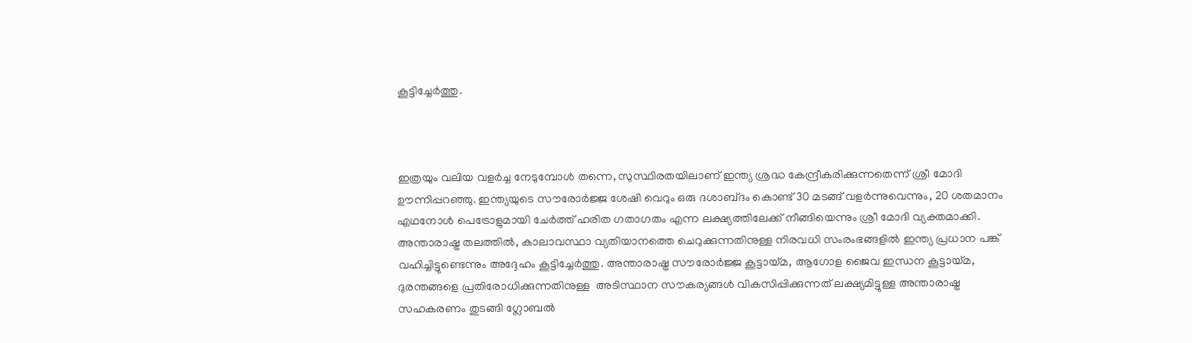കൂട്ടിച്ചേർത്തു.



ഇത്രയും വലിയ വളർച്ച നേടുമ്പോൾ തന്നെ, സുസ്ഥിരതയിലാണ് ഇന്ത്യ ശ്രദ്ധ കേന്ദ്രീകരിക്കുന്നതെന്ന് ശ്രീ മോദി ഊന്നിപ്പറഞ്ഞു. ഇന്ത്യയുടെ സൗരോർജ്ജ ശേഷി വെറും ഒരു ദശാബ്‌ദം കൊണ്ട് 30 മടങ്ങ് വളർന്നുവെന്നും, 20 ശതമാനം എഥനോൾ പെട്രോളുമായി ചേർത്ത് ഹരിത ഗതാഗതം എന്ന ലക്ഷ്യത്തിലേക്ക് നീങ്ങിയെന്നും ശ്രീ മോദി വ്യക്തമാക്കി. അന്താരാഷ്ട്ര തലത്തിൽ, കാലാവസ്ഥാ വ്യതിയാനത്തെ ചെറുക്കുന്നതിനുള്ള നിരവധി സംരംഭങ്ങളിൽ ഇന്ത്യ പ്രധാന പങ്ക് വഹിച്ചിട്ടുണ്ടെന്നും അദ്ദേഹം കൂട്ടിച്ചേർത്തു. അന്താരാഷ്ട്ര സൗരോർജ്ജ കൂട്ടായ്‌മ, ആഗോള ജൈവ ഇന്ധന കൂട്ടായ്മ, ദുരന്തങ്ങളെ പ്രതിരോധിക്കുന്നതിനുള്ള  അടിസ്ഥാന സൗകര്യങ്ങൾ വികസിപ്പിക്കുന്നത് ലക്ഷ്യമിട്ടുള്ള അന്താരാഷ്ട്ര സഹകരണം തുടങ്ങി ഗ്ലോബൽ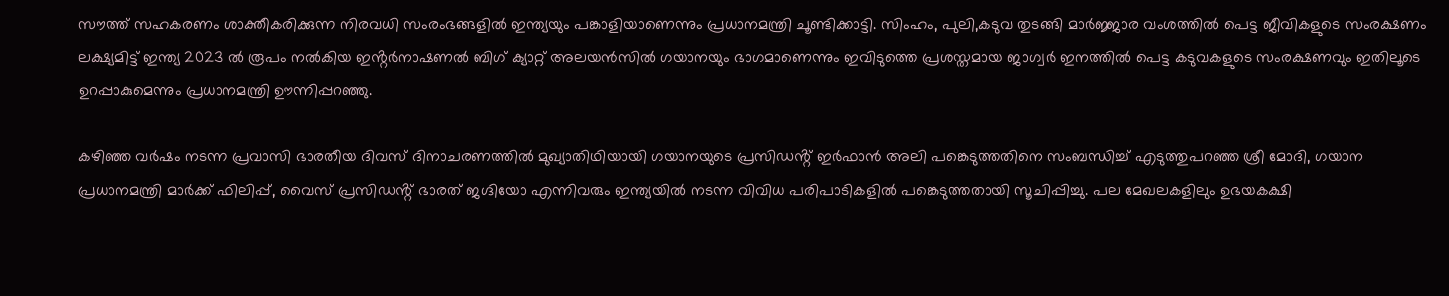സൗത്ത് സഹകരണം ശാക്തീകരിക്കുന്ന നിരവധി സംരംഭങ്ങളിൽ ഇന്ത്യയും പങ്കാളിയാണെന്നും പ്രധാനമന്ത്രി ചൂണ്ടിക്കാട്ടി. സിംഹം, പുലി,കടുവ തുടങ്ങി മാർജ്ജാര വംശത്തിൽ പെട്ട ജീവികളുടെ സംരക്ഷണം ലക്ഷ്യമിട്ട് ഇന്ത്യ 2023 ൽ രൂപം നൽകിയ ഇൻ്റർനാഷണൽ ബിഗ് ക്യാറ്റ് അലയൻസിൽ ഗയാനയും ഭാഗമാണെന്നും ഇവിടുത്തെ പ്രശസ്തമായ ജാഗ്വർ ഇനത്തിൽ പെട്ട കടുവകളുടെ സംരക്ഷണവും ഇതിലൂടെ ഉറപ്പാകുമെന്നും പ്രധാനമന്ത്രി ഊന്നിപ്പറഞ്ഞു.

കഴിഞ്ഞ വർഷം നടന്ന പ്രവാസി ഭാരതീയ ദിവസ് ദിനാചരണത്തിൽ മുഖ്യാതിഥിയായി ഗയാനയുടെ പ്രസിഡൻ്റ് ഇർഫാൻ അലി പങ്കെടുത്തതിനെ സംബന്ധിച്ച് എടുത്തുപറഞ്ഞ ശ്രീ മോദി, ഗയാന പ്രധാനമന്ത്രി മാർക്ക് ഫിലിപ്പ്, വൈസ് പ്രസിഡൻ്റ് ഭാരത് ജഗ്ദിയോ എന്നിവരും ഇന്ത്യയിൽ നടന്ന വിവിധ പരിപാടികളിൽ പങ്കെടുത്തതാ‌യി സൂചിപ്പിച്ചു. പല മേഖലകളിലും ഉഭയകക്ഷി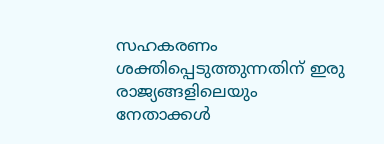സഹകരണം ശക്തിപ്പെടുത്തുന്നതിന് ഇരു രാജ്യങ്ങളിലെയും നേതാക്കൾ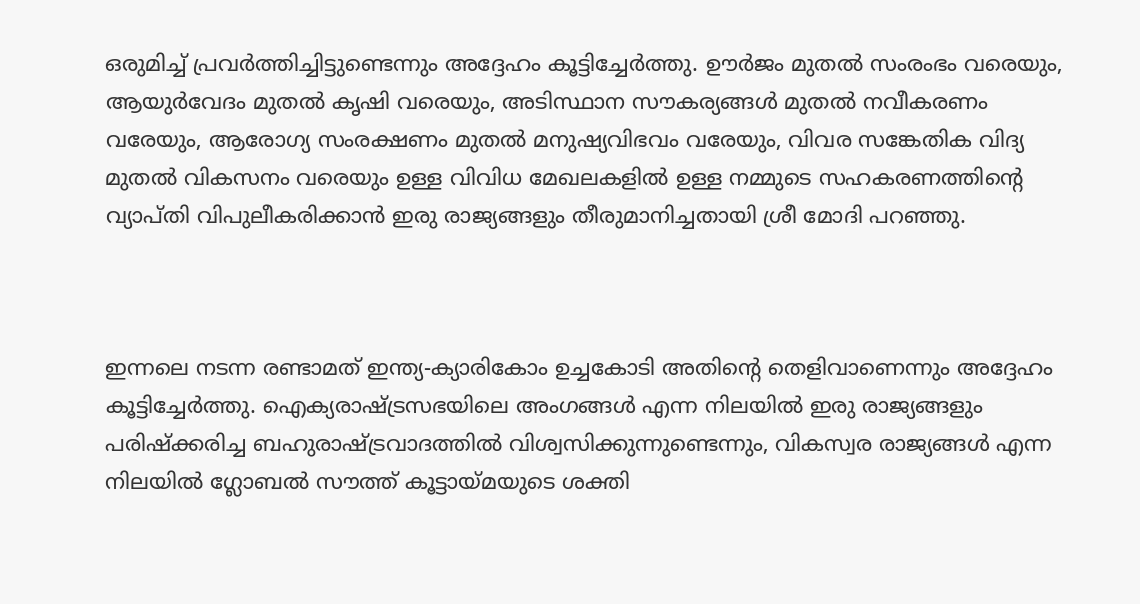ഒരുമിച്ച് പ്രവർത്തിച്ചിട്ടുണ്ടെന്നും അദ്ദേഹം കൂട്ടിച്ചേർത്തു. ഊർജം മുതൽ സംരംഭം വരെയും, ആയുർവേദം മുതൽ കൃഷി വരെയും, അടിസ്ഥാന സൗകര്യങ്ങൾ മുതൽ നവീകരണം വരേയും, ആരോഗ്യ സംരക്ഷണം മുതൽ മനുഷ്യവിഭവം വരേയും, വിവര സങ്കേതിക വിദ്യ മുതൽ വികസനം വരെയും ഉള്ള വിവിധ മേഖലകളിൽ ഉള്ള നമ്മുടെ സഹകരണത്തിൻ്റെ വ്യാപ്തി വിപുലീകരിക്കാൻ ഇരു രാജ്യങ്ങളും തീരുമാനിച്ചതായി ശ്രീ മോദി പറഞ്ഞു.



ഇന്നലെ നടന്ന രണ്ടാമത് ഇന്ത്യ-ക്യാരികോം ഉച്ചകോടി അതിൻ്റെ തെളിവാണെന്നും അദ്ദേഹം കൂട്ടിച്ചേർത്തു. ഐക്യരാഷ്ട്രസഭയിലെ അംഗങ്ങൾ എന്ന നിലയിൽ ഇരു രാജ്യങ്ങളും പരിഷ്‌ക്കരിച്ച ബഹുരാഷ്ട്രവാദത്തിൽ വിശ്വസിക്കുന്നുണ്ടെന്നും, വികസ്വര രാജ്യങ്ങൾ എന്ന നിലയിൽ ഗ്ലോബൽ സൗത്ത് കൂട്ടായ്മയുടെ ശക്തി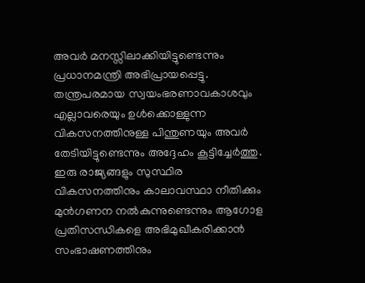അവർ മനസ്സിലാക്കിയിട്ടുണ്ടെന്നും പ്രധാനമന്ത്രി അഭിപ്രായപ്പെട്ടു. തന്ത്രപരമായ സ്വയംഭരണാവകാശവും എല്ലാവരെയും ഉൾക്കൊള്ളുന്ന വികസനത്തിനുള്ള പിന്തുണയും അവർ തേടിയിട്ടുണ്ടെന്നും അദ്ദേഹം കൂട്ടിച്ചേർത്തു. ഇരു രാജ്യങ്ങളും സുസ്ഥിര വികസനത്തിനും കാലാവസ്ഥാ നീതിക്കും മുൻഗണന നൽകുന്നുണ്ടെന്നും ആഗോള പ്രതിസന്ധികളെ അഭിമുഖീകരിക്കാൻ സംഭാഷണത്തിനും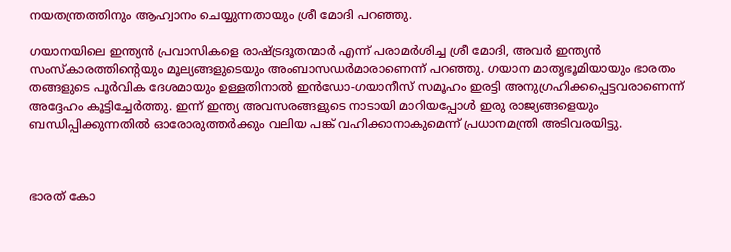നയതന്ത്രത്തിനും ആഹ്വാനം ചെയ്യുന്നതായും ശ്രീ മോദി പറഞ്ഞു.

ഗയാനയിലെ ഇന്ത്യൻ പ്രവാസികളെ രാഷ്ട്രദൂതന്മാർ എന്ന് പരാമർശിച്ച ശ്രീ മോദി, അവർ ഇന്ത്യൻ സംസ്കാരത്തിൻ്റെയും മൂല്യങ്ങളുടെയും അംബാസഡർമാരാണെന്ന് പറഞ്ഞു. ഗയാന മാതൃഭൂമിയായും ഭാരതം  തങ്ങളുടെ പൂർവിക ദേശമായും ഉള്ളതിനാൽ ഇൻഡോ-ഗയാനീസ് സമൂഹം ഇരട്ടി അനുഗ്രഹിക്കപ്പെട്ടവരാണെന്ന് അദ്ദേഹം കൂട്ടിച്ചേർത്തു. ഇന്ന് ഇന്ത്യ അവസരങ്ങളുടെ നാടായി മാറിയപ്പോൾ ഇരു രാജ്യങ്ങളെയും ബന്ധിപ്പിക്കുന്നതിൽ ഓരോരുത്തർക്കും വലിയ പങ്ക് വഹിക്കാനാകുമെന്ന് പ്രധാനമന്ത്രി അടിവരയിട്ടു.



ഭാരത് കോ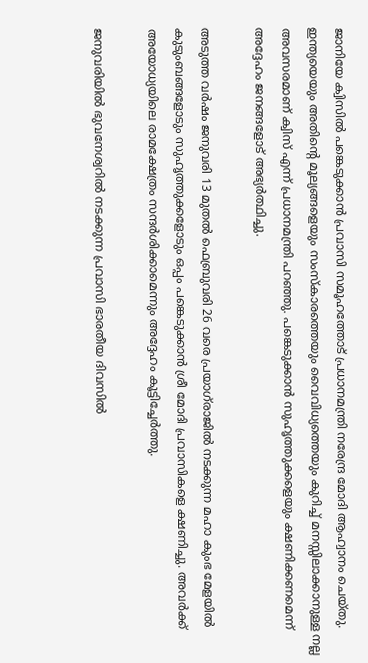ജാനിയേ ക്വിസിൽ പങ്കെടുക്കാൻ പ്രവാസി സമൂഹത്തോട് പ്രധാനമന്ത്രി നരേന്ദ്ര മോദി ആഹ്വാനം ചെയ്തു. ഇന്ത്യയെയും അതിൻ്റെ മൂല്യങ്ങളെയും സംസ്കാരത്തെയും വൈവിധ്യത്തെയും കുറിച്ച് മനസ്സിലാക്കാനുള്ള നല്ല അവസരമാണ് ക്വിസ് എന്ന് പ്രധാനമന്ത്രി പറഞ്ഞു. പങ്കെടുക്കാൻ സുഹൃത്തുക്കളെയും ക്ഷണിക്കണമെന്ന് അദ്ദേഹം ജനങ്ങളോട് അഭ്യർത്ഥിച്ചു.

അടുത്ത വർഷം ജനുവരി 13 മുതൽ ഫെബ്രുവരി 26 വരെ പ്രയാഗ്‌രാജിൽ നടക്കുന്ന മഹാ കുംഭ മേളയിൽ കുടുംബങ്ങളോടും സുഹൃത്തുക്കളോടും ഒപ്പം പങ്കെടുക്കാൻ ശ്രീ മോദി പ്രവാസികളെ ക്ഷണിച്ചു. അവർക്ക് അയോധ്യയിലെ രാമക്ഷേത്രം സന്ദർശിക്കാമെന്നും അദ്ദേഹം കൂട്ടിച്ചേർത്തു.

ജനുവരിയിൽ ഭുവനേശ്വറിൽ നടക്കുന്ന പ്രവാസി ഭാരതീയ ദിവസിൽ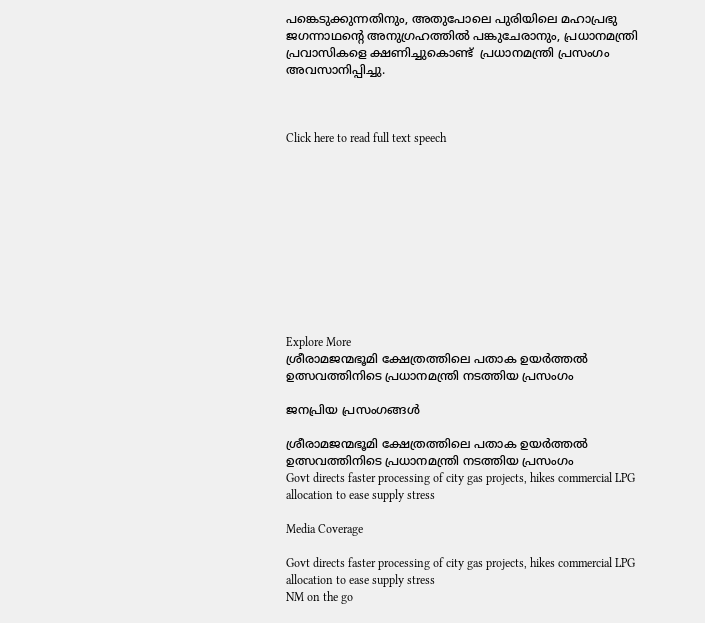പങ്കെടുക്കുന്നതിനും, അതുപോലെ പുരിയിലെ മഹാപ്രഭു ജഗന്നാഥൻ്റെ അനുഗ്രഹത്തിൽ പങ്കുചേരാനും, പ്രധാനമന്ത്രി പ്രവാസികളെ ക്ഷണിച്ചുകൊണ്ട്  പ്രധാനമന്ത്രി പ്രസംഗം അവസാനിപ്പിച്ചു.



Click here to read full text speech











Explore More
ശ്രീരാമജന്മഭൂമി ക്ഷേത്രത്തിലെ പതാക ഉയർത്തൽ ഉത്സവത്തിനിടെ പ്രധാനമന്ത്രി നടത്തിയ പ്രസംഗം

ജനപ്രിയ പ്രസംഗങ്ങൾ

ശ്രീരാമജന്മഭൂമി ക്ഷേത്രത്തിലെ പതാക ഉയർത്തൽ ഉത്സവത്തിനിടെ പ്രധാനമന്ത്രി നടത്തിയ പ്രസംഗം
Govt directs faster processing of city gas projects, hikes commercial LPG allocation to ease supply stress

Media Coverage

Govt directs faster processing of city gas projects, hikes commercial LPG allocation to ease supply stress
NM on the go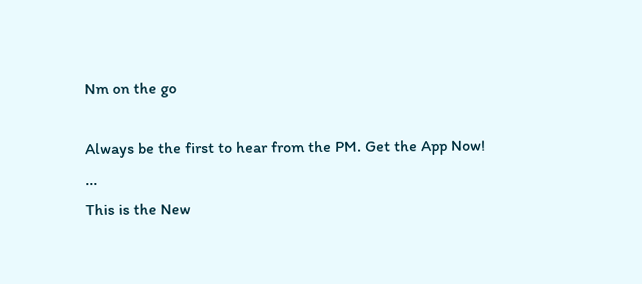Nm on the go

Always be the first to hear from the PM. Get the App Now!
...
This is the New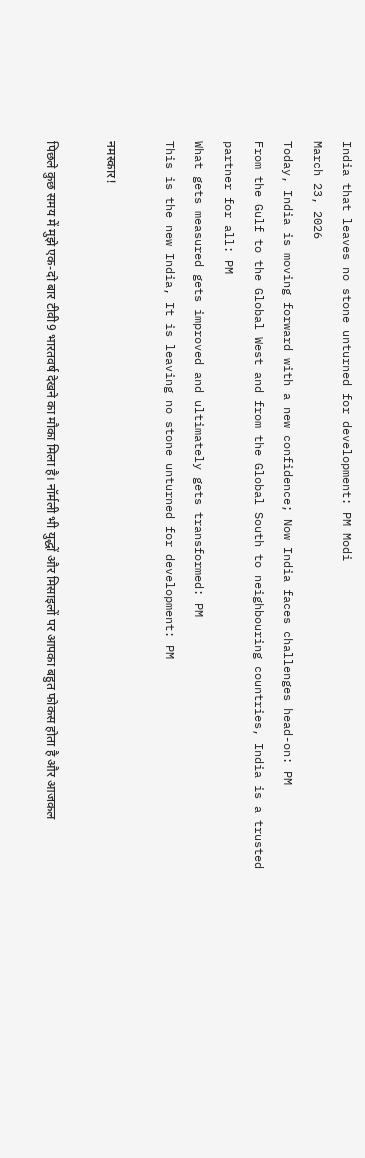India that leaves no stone unturned for development: PM Modi
March 23, 2026
Today, India is moving forward with a new confidence; Now India faces challenges head-on: PM
From the Gulf to the Global West and from the Global South to neighbouring countries, India is a trusted partner for all: PM
What gets measured gets improved and ultimately gets transformed: PM
This is the new India, It is leaving no stone unturned for development: PM

नमस्कार!

पिछले कुछ समय में मुझे एक-दो बार टीवी9 भारतवर्ष देखने का मौका मिला है। नॉर्मली भी युद्धों और मिसाइलों पर आपका बहुत फोकस होता है और आजकल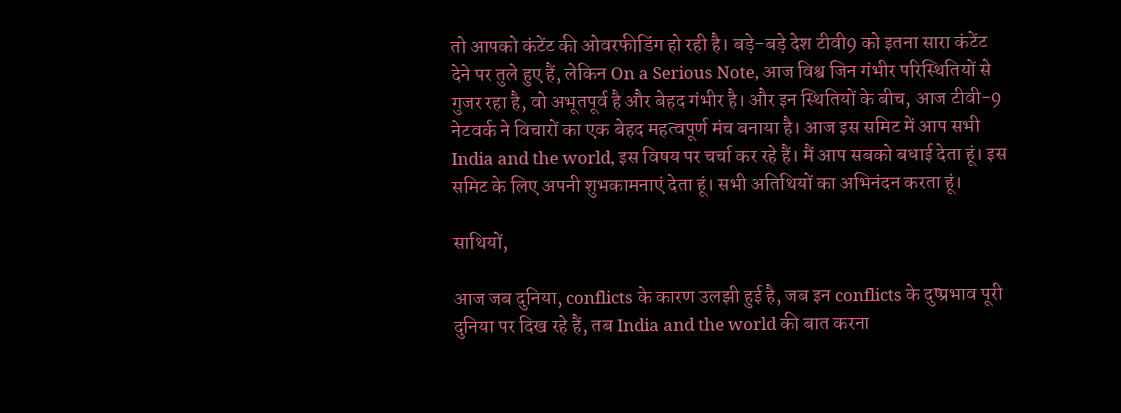तो आपको कंटेंट की ओवरफीडिंग हो रही है। बड़े-बड़े देश टीवी9 को इतना सारा कंटेंट देने पर तुले हुए हैं, लेकिन On a Serious Note, आज विश्व जिन गंभीर परिस्थितियों से गुजर रहा है, वो अभूतपूर्व है और बेहद गंभीर है। और इन स्थितियों के बीच, आज टीवी-9 नेटवर्क ने विचारों का एक बेहद महत्वपूर्ण मंच बनाया है। आज इस समिट में आप सभी India and the world, इस विषय पर चर्चा कर रहे हैं। मैं आप सबको बधाई देता हूं। इस समिट के लिए अपनी शुभकामनाएं देता हूं। सभी अतिथियों का अभिनंदन करता हूं।

साथियों,

आज जब दुनिया, conflicts के कारण उलझी हुई है, जब इन conflicts के दुष्प्रभाव पूरी दुनिया पर दिख रहे हैं, तब India and the world की बात करना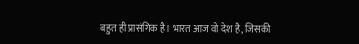बहुत ही प्रासंगिक है। भारत आज वो देश है, जिसकी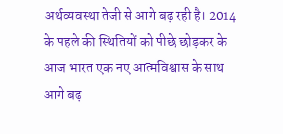अर्थव्यवस्था तेजी से आगे बढ़ रही है। 2014 के पहले की स्थितियों को पीछे छोड़कर के आज भारत एक नए आत्मविश्वास के साथ आगे बढ़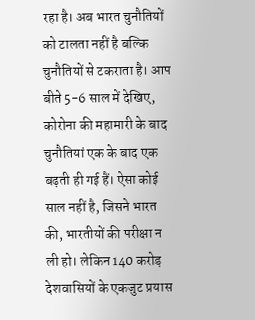रहा है। अब भारत चुनौतियों को टालता नहीं है बल्कि चुनौतियों से टकराता है। आप बीते 5-6 साल में देखिए, कोरोना की महामारी के बाद चुनौतियां एक के बाद एक बढ़ती ही गई हैं। ऐसा कोई साल नहीं है, जिसने भारत की, भारतीयों की परीक्षा न ली हो। लेकिन 140 करोड़ देशवासियों के एकजुट प्रयास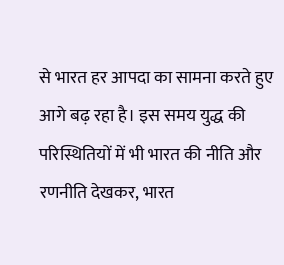से भारत हर आपदा का सामना करते हुए आगे बढ़ रहा है। इस समय युद्ध की परिस्थितियों में भी भारत की नीति और रणनीति देखकर, भारत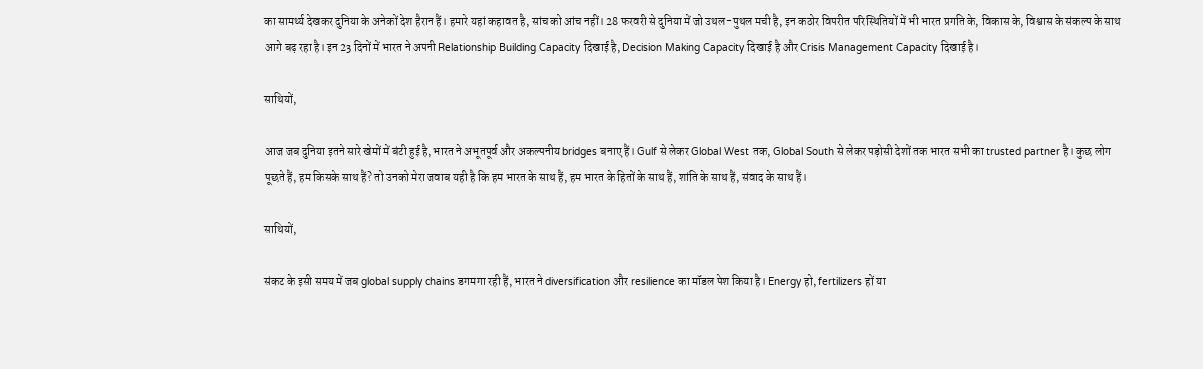का सामर्थ्य देखकर दुनिया के अनेकों देश हैरान हैं। हमारे यहां कहावत है, सांच को आंच नहीं। 28 फरवरी से दुनिया में जो उथल-पुथल मची है, इन कठोर विपरीत परिस्थितियों में भी भारत प्रगति के, विकास के, विश्वास के संकल्प के साथ आगे बढ़ रहा है। इन 23 दिनों में भारत ने अपनी Relationship Building Capacity दिखाई है, Decision Making Capacity दिखाई है और Crisis Management Capacity दिखाई है।

साथियों,

आज जब दुनिया इतने सारे खेमों में बंटी हुई है, भारत ने अभूतपूर्व और अकल्पनीय bridges बनाए हैं। Gulf से लेकर Global West तक, Global South से लेकर पड़ोसी देशों तक भारत सभी का trusted partner है। कुछ लोग पूछते हैं, हम किसके साथ हैं? तो उनको मेरा जवाब यही है कि हम भारत के साथ हैं, हम भारत के हितों के साथ हैं, शांति के साथ हैं, संवाद के साथ हैं।

साथियों,

संकट के इसी समय में जब global supply chains डगमगा रही हैं, भारत ने diversification और resilience का मॉडल पेश किया है। Energy हो, fertilizers हों या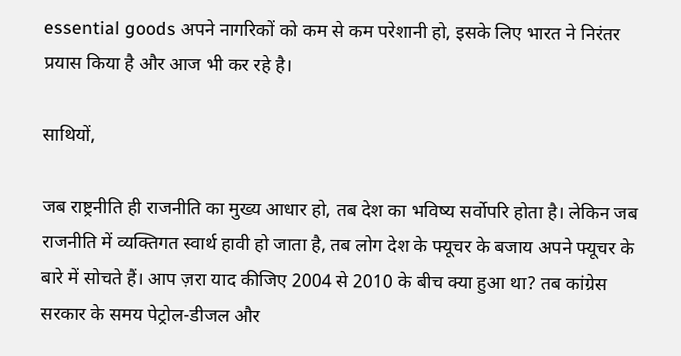essential goods अपने नागरिकों को कम से कम परेशानी हो, इसके लिए भारत ने निरंतर प्रयास किया है और आज भी कर रहे है।

साथियों,

जब राष्ट्रनीति ही राजनीति का मुख्य आधार हो, तब देश का भविष्य सर्वोपरि होता है। लेकिन जब राजनीति में व्यक्तिगत स्वार्थ हावी हो जाता है, तब लोग देश के फ्यूचर के बजाय अपने फ्यूचर के बारे में सोचते हैं। आप ज़रा याद कीजिए 2004 से 2010 के बीच क्या हुआ था? तब कांग्रेस सरकार के समय पेट्रोल-डीजल और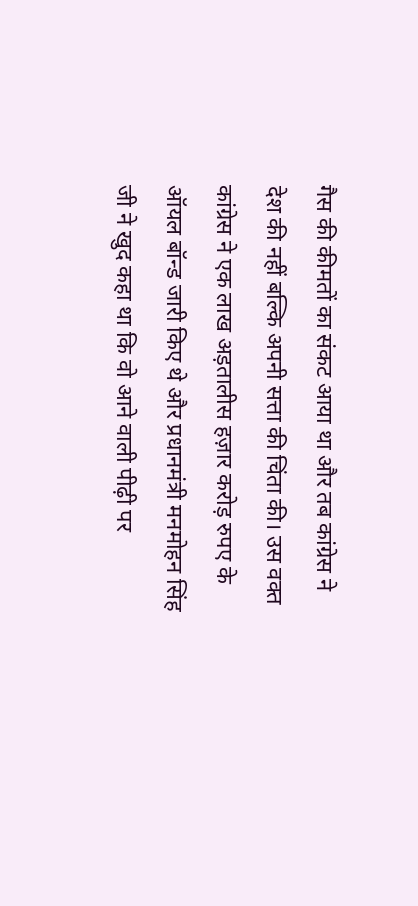गैस की कीमतों का संकट आया था और तब कांग्रेस ने देश की नहीं बल्कि अपनी सत्ता की चिंता की। उस वक्त कांग्रेस ने एक लाख अड़तालीस हज़ार करोड़ रुपए के ऑयल बॉन्ड जारी किए थे और प्रधानमंत्री मनमोहन सिंह जी ने खुद कहा था कि वो आने वाली पीढ़ी पर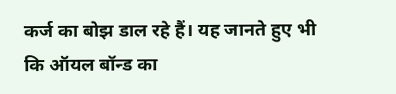कर्ज का बोझ डाल रहे हैं। यह जानते हुए भी कि ऑयल बॉन्ड का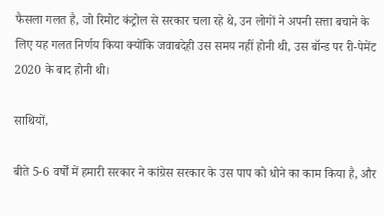फैसला गलत है, जो रिमोट कंट्रोल से सरकार चला रहे थे, उन लोगों ने अपनी सत्ता बचाने के लिए यह गलत निर्णय किया क्योंकि जवाबदेही उस समय नहीं होनी थी, उस बॉन्ड पर री-पेमेंट 2020 के बाद होनी थी।

साथियों,

बीते 5-6 वर्षों में हमारी सरकार ने कांग्रेस सरकार के उस पाप को धोने का काम किया है, और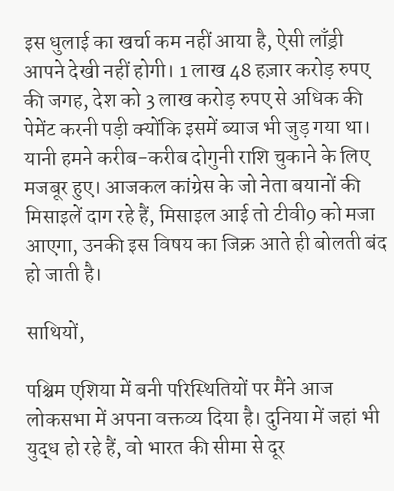इस धुलाई का खर्चा कम नहीं आया है, ऐसी लाँड्री आपने देखी नहीं होगी। 1 लाख 48 हज़ार करोड़ रुपए की जगह, देश को 3 लाख करोड़ रुपए से अधिक की पेमेंट करनी पड़ी क्योंकि इसमें ब्याज भी जुड़ गया था। यानी हमने करीब-करीब दोगुनी राशि चुकाने के लिए मजबूर हुए। आजकल कांग्रेस के जो नेता बयानों की मिसाइलें दाग रहे हैं, मिसाइल आई तो टीवी9 को मजा आएगा, उनकी इस विषय का जिक्र आते ही बोलती बंद हो जाती है।

साथियों,

पश्चिम एशिया में बनी परिस्थितियों पर मैंने आज लोकसभा में अपना वक्तव्य दिया है। दुनिया में जहां भी युद्ध हो रहे हैं, वो भारत की सीमा से दूर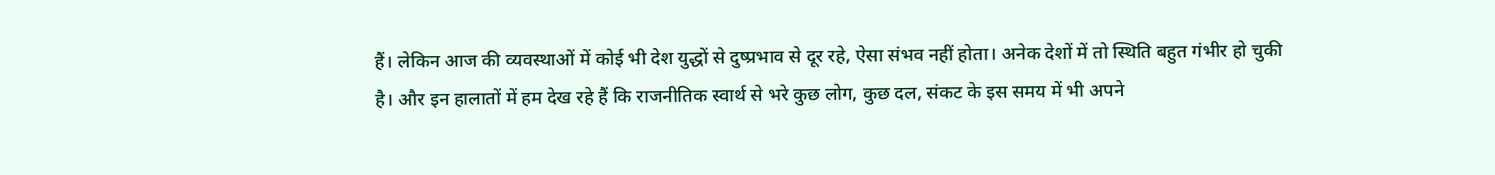हैं। लेकिन आज की व्यवस्थाओं में कोई भी देश युद्धों से दुष्प्रभाव से दूर रहे, ऐसा संभव नहीं होता। अनेक देशों में तो स्थिति बहुत गंभीर हो चुकी है। और इन हालातों में हम देख रहे हैं कि राजनीतिक स्वार्थ से भरे कुछ लोग, कुछ दल, संकट के इस समय में भी अपने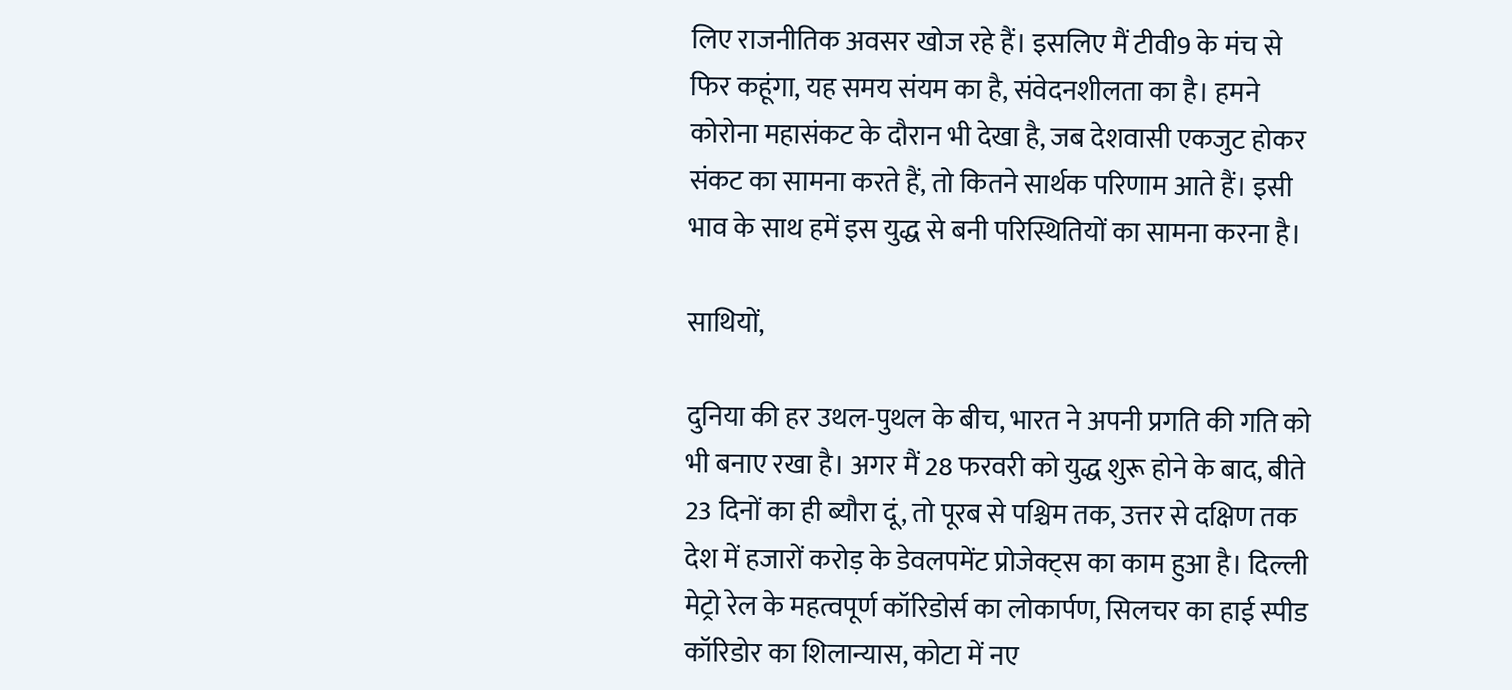लिए राजनीतिक अवसर खोज रहे हैं। इसलिए मैं टीवी9 के मंच से फिर कहूंगा, यह समय संयम का है, संवेदनशीलता का है। हमने कोरोना महासंकट के दौरान भी देखा है, जब देशवासी एकजुट होकर संकट का सामना करते हैं, तो कितने सार्थक परिणाम आते हैं। इसी भाव के साथ हमें इस युद्ध से बनी परिस्थितियों का सामना करना है।

साथियों,

दुनिया की हर उथल-पुथल के बीच, भारत ने अपनी प्रगति की गति को भी बनाए रखा है। अगर मैं 28 फरवरी को युद्ध शुरू होने के बाद, बीते 23 दिनों का ही ब्यौरा दूं, तो पूरब से पश्चिम तक, उत्तर से दक्षिण तक देश में हजारों करोड़ के डेवलपमेंट प्रोजेक्ट्स का काम हुआ है। दिल्ली मेट्रो रेल के महत्वपूर्ण कॉरिडोर्स का लोकार्पण, सिलचर का हाई स्पीड कॉरिडोर का शिलान्यास, कोटा में नए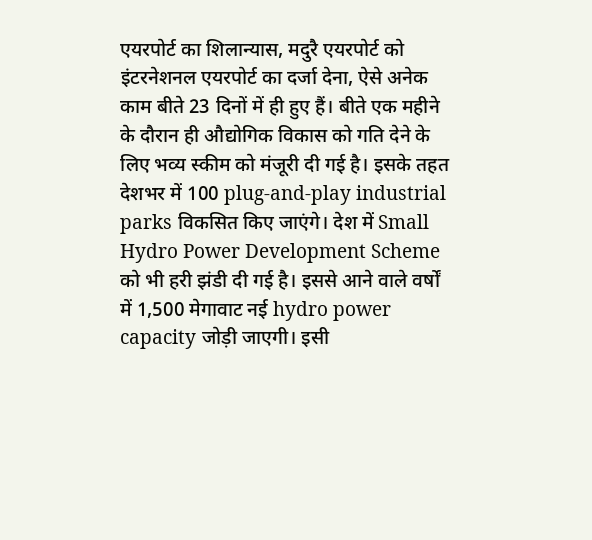एयरपोर्ट का शिलान्यास, मदुरै एयरपोर्ट को इंटरनेशनल एयरपोर्ट का दर्जा देना, ऐसे अनेक काम बीते 23 दिनों में ही हुए हैं। बीते एक महीने के दौरान ही औद्योगिक विकास को गति देने के लिए भव्य स्कीम को मंजूरी दी गई है। इसके तहत देशभर में 100 plug-and-play industrial parks विकसित किए जाएंगे। देश में Small Hydro Power Development Scheme को भी हरी झंडी दी गई है। इससे आने वाले वर्षों में 1,500 मेगावाट नई hydro power capacity जोड़ी जाएगी। इसी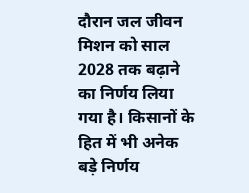दौरान जल जीवन मिशन को साल 2028 तक बढ़ाने का निर्णय लिया गया है। किसानों के हित में भी अनेक बड़े निर्णय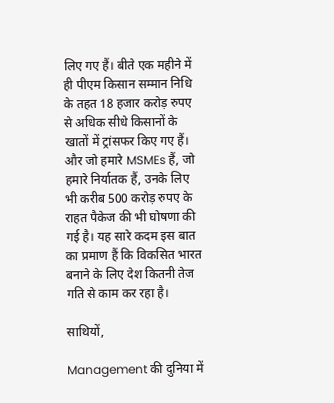लिए गए हैं। बीते एक महीने में ही पीएम किसान सम्मान निधि के तहत 18 हजार करोड़ रुपए से अधिक सीधे किसानों के खातों में ट्रांसफर किए गए हैं। और जो हमारे MSMEs हैं, जो हमारे निर्यातक हैं, उनके लिए भी करीब 500 करोड़ रुपए के राहत पैकेज की भी घोषणा की गई है। यह सारे कदम इस बात का प्रमाण हैं कि विकसित भारत बनाने के लिए देश कितनी तेज गति से काम कर रहा है।

साथियों,

Management की दुनिया में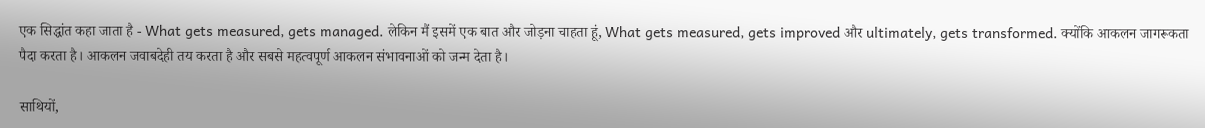एक सिद्धांत कहा जाता है - What gets measured, gets managed. लेकिन मैं इसमें एक बात और जोड़ना चाहता हूं, What gets measured, gets improved और ultimately, gets transformed. क्योंकि आकलन जागरूकता पैदा करता है। आकलन जवाबदेही तय करता है और सबसे महत्वपूर्ण आकलन संभावनाओं को जन्म देता है।

साथियों,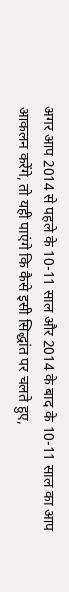अगर आप 2014 से पहले के 10-11 साल और 2014 के बाद के 10-11 साल का आप आकलन करेंगे, तो यही पाएंगे कि कैसे इसी सिद्धांत पर चलते हुए,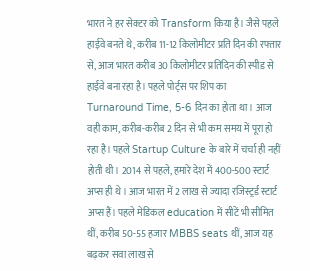भारत ने हर सेक्टर को Transform किया है। जैसे पहले हाईवे बनते थे, करीब 11-12 किलोमीटर प्रति दिन की रफ्तार से, आज भारत करीब 30 किलोमीटर प्रतिदिन की स्पीड से हाईवे बना रहा है। पहले पोर्ट्स पर शिप का Turnaround Time, 5-6 दिन का होता था। आज वही काम, करीब-करीब 2 दिन से भी कम समय में पूरा हो रहा है। पहले Startup Culture के बारे में चर्चा ही नहीं होती थी। 2014 से पहले, हमारे देश में 400-500 स्टार्ट अप्स ही थे। आज भारत में 2 लाख से ज्यादा रजिस्ट्रर्ड स्टार्ट अप्स हैं। पहले मेडिकल education में सीटें भी सीमित थीं, करीब 50-55 हजार MBBS seats थीं, आज यह बढ़कर सवा लाख से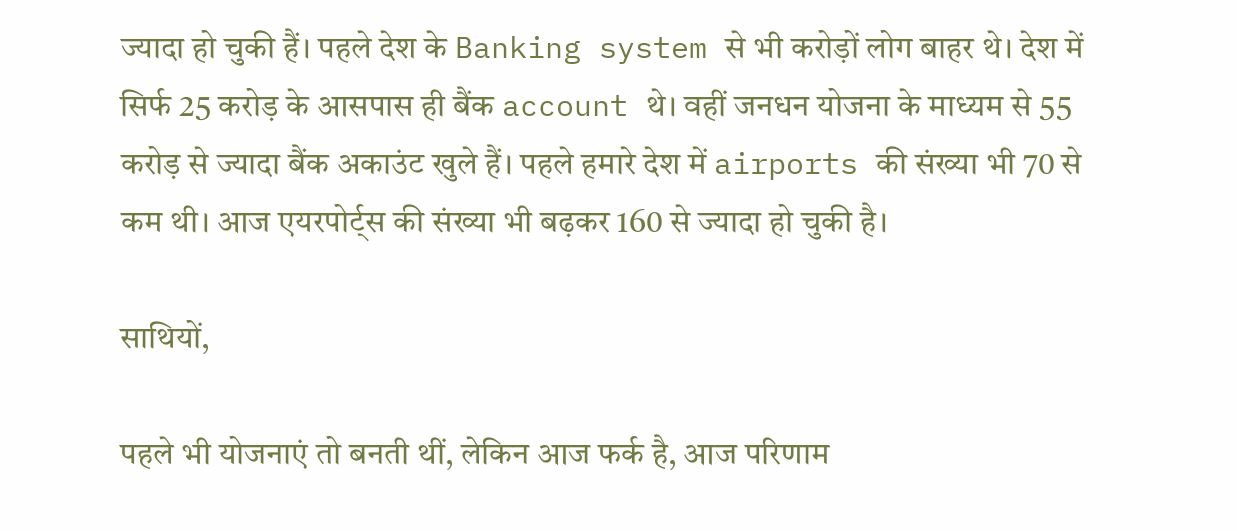ज्यादा हो चुकी हैं। पहले देश के Banking system से भी करोड़ों लोग बाहर थे। देश में सिर्फ 25 करोड़ के आसपास ही बैंक account थे। वहीं जनधन योजना के माध्यम से 55 करोड़ से ज्यादा बैंक अकाउंट खुले हैं। पहले हमारे देश में airports की संख्या भी 70 से कम थी। आज एयरपोर्ट्स की संख्या भी बढ़कर 160 से ज्यादा हो चुकी है।

साथियों,

पहले भी योजनाएं तो बनती थीं, लेकिन आज फर्क है, आज परिणाम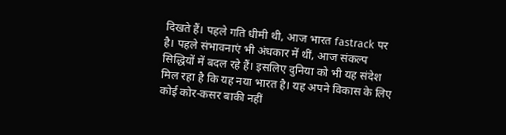दिखते हैं। पहले गति धीमी थी, आज भारत fastrack पर है। पहले संभावनाएं भी अंधकार में थीं, आज संकल्प सिद्धियों में बदल रहे हैं। इसलिए दुनिया को भी यह संदेश मिल रहा है कि यह नया भारत है। यह अपने विकास के लिए कोई कोर-कसर बाकी नहीं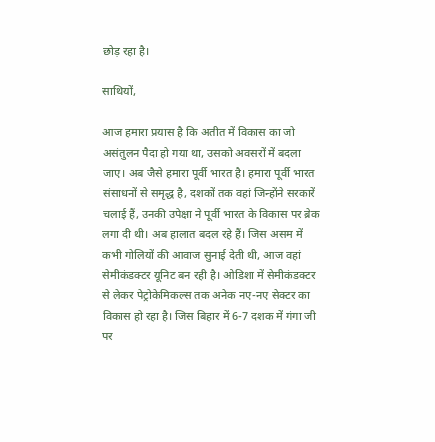छोड़ रहा है।

साथियों,

आज हमारा प्रयास है कि अतीत में विकास का जो असंतुलन पैदा हो गया था, उसको अवसरों में बदला जाए। अब जैसे हमारा पूर्वी भारत है। हमारा पूर्वी भारत संसाधनों से समृद्ध है, दशकों तक वहां जिन्होंने सरकारें चलाई हैं, उनकी उपेक्षा ने पूर्वी भारत के विकास पर ब्रेक लगा दी थी। अब हालात बदल रहे हैं। जिस असम में कभी गोलियों की आवाज सुनाई देती थी, आज वहां सेमीकंडक्टर यूनिट बन रही है। ओडिशा में सेमीकंडक्टर से लेकर पेट्रोकेमिकल्स तक अनेक नए-नए सेक्टर का विकास हो रहा है। जिस बिहार में 6-7 दशक में गंगा जी पर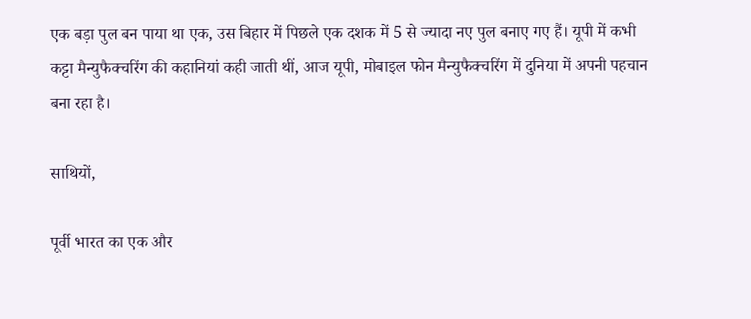एक बड़ा पुल बन पाया था एक, उस बिहार में पिछले एक दशक में 5 से ज्यादा नए पुल बनाए गए हैं। यूपी में कभी कट्टा मैन्युफैक्चरिंग की कहानियां कही जाती थीं, आज यूपी, मोबाइल फोन मैन्युफैक्चरिंग में दुनिया में अपनी पहचान बना रहा है।

साथियों,

पूर्वी भारत का एक और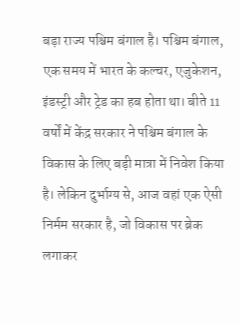बड़ा राज्य पश्चिम बंगाल है। पश्चिम बंगाल, एक समय में भारत के कल्चर, एजुकेशन, इंडस्ट्री और ट्रेड का हब होता था। बीते 11 वर्षों में केंद्र सरकार ने पश्चिम बंगाल के विकास के लिए बड़ी मात्रा में निवेश किया है। लेकिन दुर्भाग्य से, आज वहां एक ऐसी निर्मम सरकार है, जो विकास पर ब्रेक लगाकर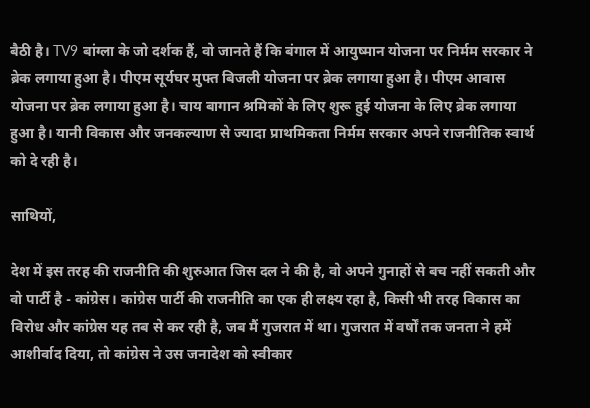बैठी है। TV9 बांग्ला के जो दर्शक हैं, वो जानते हैं कि बंगाल में आयुष्मान योजना पर निर्मम सरकार ने ब्रेक लगाया हुआ है। पीएम सूर्यघर मुफ्त बिजली योजना पर ब्रेक लगाया हुआ है। पीएम आवास योजना पर ब्रेक लगाया हुआ है। चाय बागान श्रमिकों के लिए शुरू हुई योजना के लिए ब्रेक लगाया हुआ है। यानी विकास और जनकल्याण से ज्यादा प्राथमिकता निर्मम सरकार अपने राजनीतिक स्वार्थ को दे रही है।

साथियों,

देश में इस तरह की राजनीति की शुरुआत जिस दल ने की है, वो अपने गुनाहों से बच नहीं सकती और वो पार्टी है - कांग्रेस। कांग्रेस पार्टी की राजनीति का एक ही लक्ष्य रहा है, किसी भी तरह विकास का विरोध और कांग्रेस यह तब से कर रही है, जब मैं गुजरात में था। गुजरात में वर्षों तक जनता ने हमें आशीर्वाद दिया, तो कांग्रेस ने उस जनादेश को स्वीकार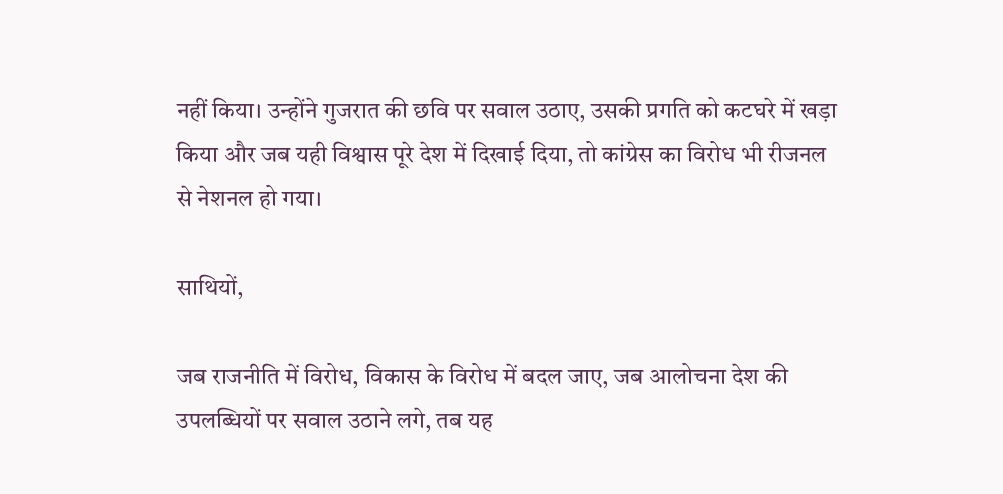नहीं किया। उन्होंने गुजरात की छवि पर सवाल उठाए, उसकी प्रगति को कटघरे में खड़ा किया और जब यही विश्वास पूरे देश में दिखाई दिया, तो कांग्रेस का विरोध भी रीजनल से नेशनल हो गया।

साथियों,

जब राजनीति में विरोध, विकास के विरोध में बदल जाए, जब आलोचना देश की उपलब्धियों पर सवाल उठाने लगे, तब यह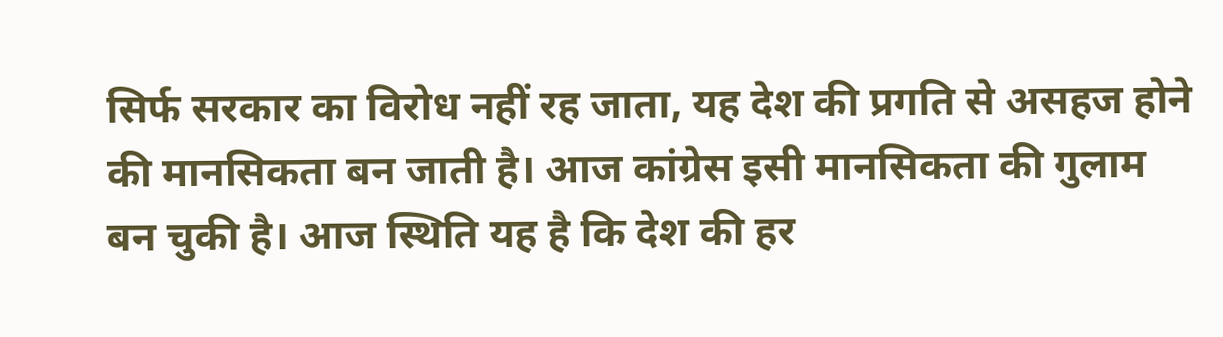सिर्फ सरकार का विरोध नहीं रह जाता, यह देश की प्रगति से असहज होने की मानसिकता बन जाती है। आज कांग्रेस इसी मानसिकता की गुलाम बन चुकी है। आज स्थिति यह है कि देश की हर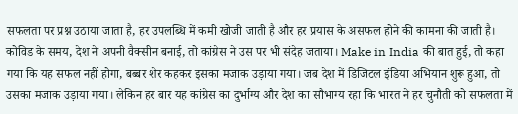सफलता पर प्रश्न उठाया जाता है, हर उपलब्धि में कमी खोजी जाती है और हर प्रयास के असफल होने की कामना की जाती है। कोविड के समय, देश ने अपनी वैक्सीन बनाई, तो कांग्रेस ने उस पर भी संदेह जताया। Make in India की बात हुई, तो कहा गया कि यह सफल नहीं होगा, बब्बर शेर कहकर इसका मजाक उड़ाया गया। जब देश में डिजिटल इंडिया अभियान शुरू हुआ, तो उसका मजाक उड़ाया गया। लेकिन हर बार यह कांग्रेस का दुर्भाग्य और देश का सौभाग्य रहा कि भारत ने हर चुनौती को सफलता में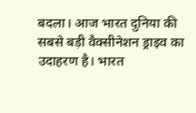बदला। आज भारत दुनिया की सबसे बड़ी वैक्सीनेशन ड्राइव का उदाहरण है। भारत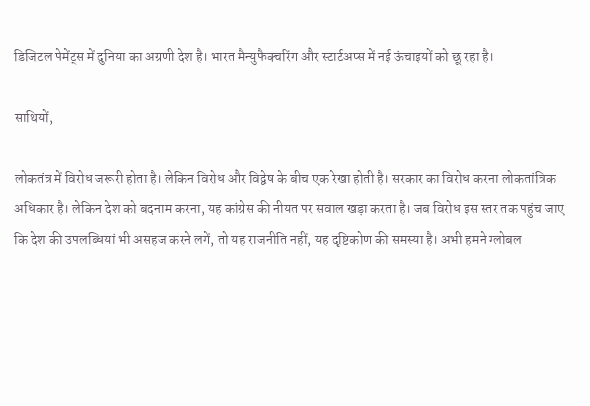डिजिटल पेमेंट्स में दुनिया का अग्रणी देश है। भारत मैन्युफैक्चरिंग और स्टार्टअप्स में नई ऊंचाइयों को छू रहा है।

साथियों,

लोकतंत्र में विरोध जरूरी होता है। लेकिन विरोध और विद्वेष के बीच एक रेखा होती है। सरकार का विरोध करना लोकतांत्रिक अधिकार है। लेकिन देश को बदनाम करना, यह कांग्रेस की नीयत पर सवाल खड़ा करता है। जब विरोध इस स्तर तक पहुंच जाए कि देश की उपलब्धियां भी असहज करने लगें, तो यह राजनीति नहीं, यह दृष्टिकोण की समस्या है। अभी हमने ग्लोबल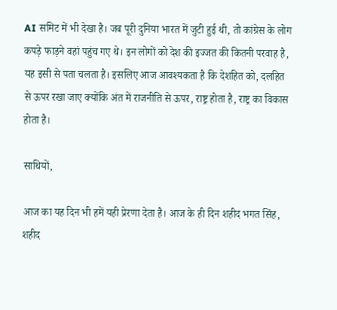AI समिट में भी देखा है। जब पूरी दुनिया भारत में जुटी हुई थी, तो कांग्रेस के लोग कपड़े फाड़ने वहां पहुंच गए थे। इन लोगों को देश की इज्जत की कितनी परवाह है, यह इसी से पता चलता है। इसलिए आज आवश्यकता है कि देशहित को, दलहित से ऊपर रखा जाए क्योंकि अंत में राजनीति से ऊपर, राष्ट्र होता है, राष्ट्र का विकास होता है।

साथियों,

आज का यह दिन भी हमें यही प्रेरणा देता है। आज के ही दिन शहीद भगत सिंह, शहीद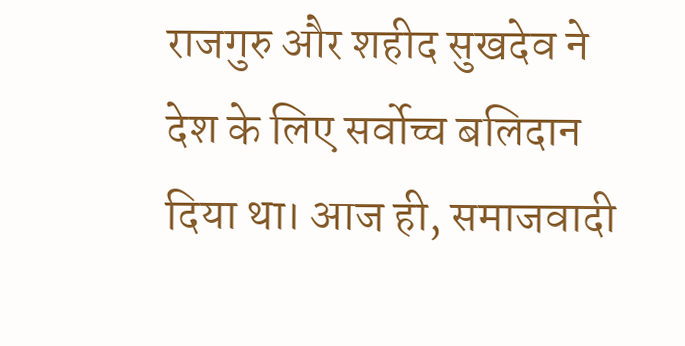राजगुरु और शहीद सुखदेव ने देश के लिए सर्वोच्च बलिदान दिया था। आज ही, समाजवादी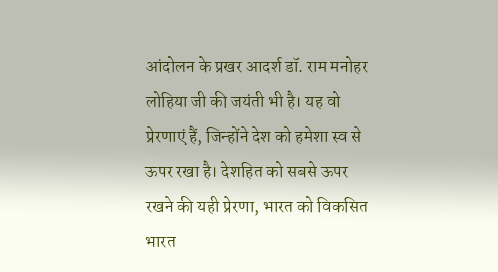आंदोलन के प्रखर आदर्श डॉ. राम मनोहर लोहिया जी की जयंती भी है। यह वो प्रेरणाएं हैं, जिन्होंने देश को हमेशा स्व से ऊपर रखा है। देशहित को सबसे ऊपर रखने की यही प्रेरणा, भारत को विकसित भारत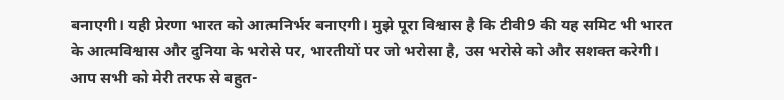बनाएगी। यही प्रेरणा भारत को आत्मनिर्भर बनाएगी। मुझे पूरा विश्वास है कि टीवी9 की यह समिट भी भारत के आत्मविश्वास और दुनिया के भरोसे पर, भारतीयों पर जो भरोसा है, उस भरोसे को और सशक्त करेगी। आप सभी को मेरी तरफ से बहुत-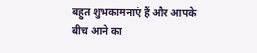बहुत शुभकामनाएं हैं और आपके बीच आने का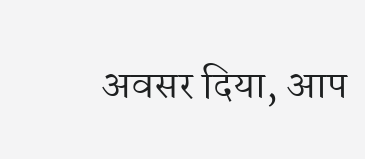अवसर दिया, आप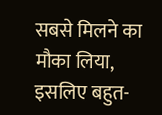सबसे मिलने का मौका लिया, इसलिए बहुत-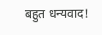बहुत धन्यवाद!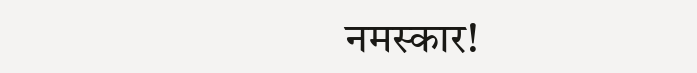नमस्‍कार!